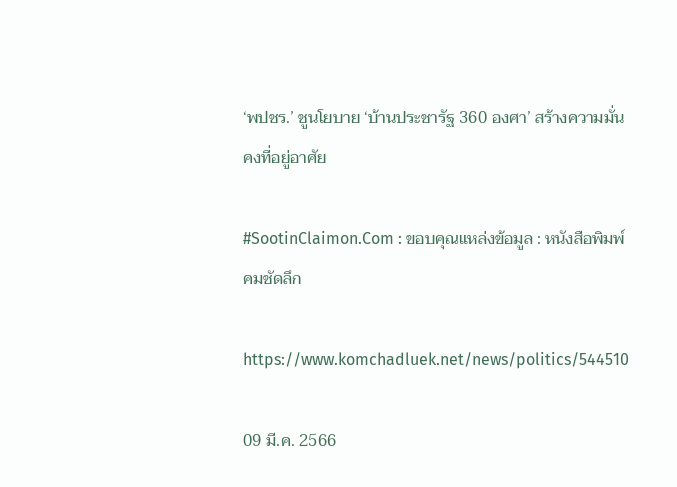‘พปชร.’ ชูนโยบาย ‘บ้านประชารัฐ 360 องศา’ สร้างความมั่นคงที่อยู่อาศัย

#SootinClaimon.Com : ขอบคุณแหล่งข้อมูล : หนังสือพิมพ์คมชัดลึก

https://www.komchadluek.net/news/politics/544510

09 มี.ค. 2566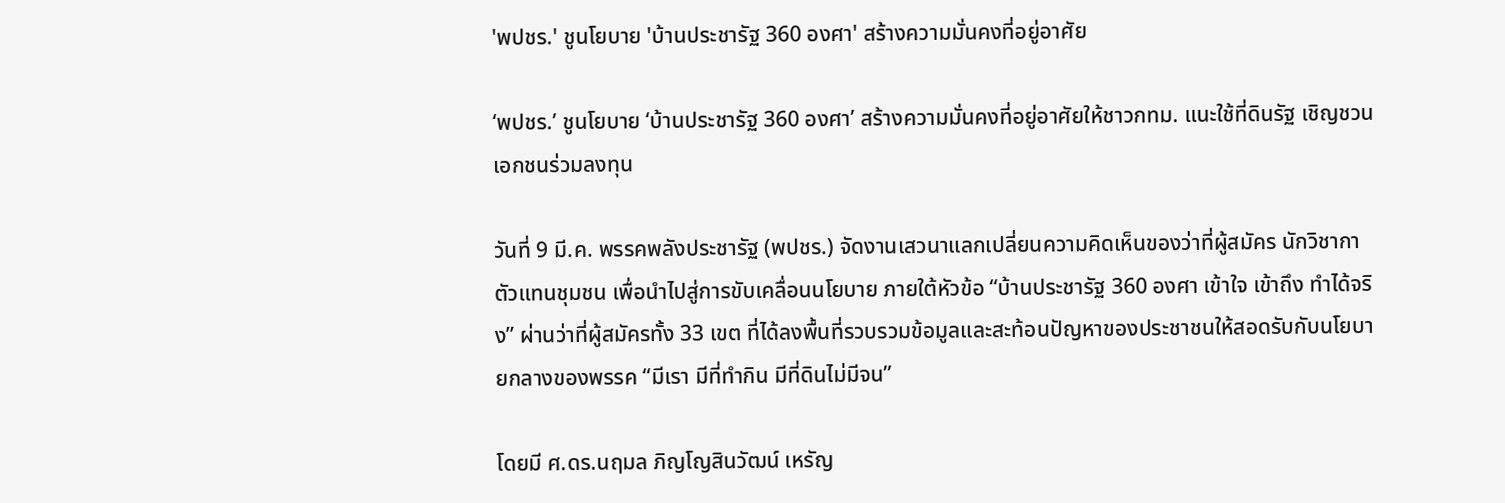'พปชร.' ชูนโยบาย 'บ้านประชารัฐ 360 องศา' สร้างความมั่นคงที่อยู่อาศัย

‘พปชร.’ ชูนโยบาย ‘บ้านประชารัฐ 360 องศา’ สร้างความมั่นคงที่อยู่อาศัยให้ชาวกทม. แนะใช้ที่ดินรัฐ เชิญชวนเอกชนร่วมลงทุน

วันที่ 9 มี.ค. พรรคพลังประชารัฐ (พปชร.) จัดงานเสวนาแลกเปลี่ยนความคิดเห็นของว่าที่ผู้สมัคร นักวิชากา ตัวแทนชุมชน เพื่อนำไปสู่การขับเคลื่อนนโยบาย ภายใต้หัวข้อ “บ้านประชารัฐ 360 องศา เข้าใจ เข้าถึง ทำได้จริง” ผ่านว่าที่ผู้สมัครทั้ง 33 เขต ที่ได้ลงพื้นที่รวบรวมข้อมูลและสะท้อนปัญหาของประชาชนให้สอดรับกับนโยบายกลางของพรรค “มีเรา มีที่ทำกิน มีที่ดินไม่มีจน”

โดยมี ศ.ดร.นฤมล ภิญโญสินวัฒน์ เหรัญ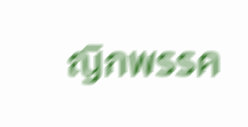ญิกพรรค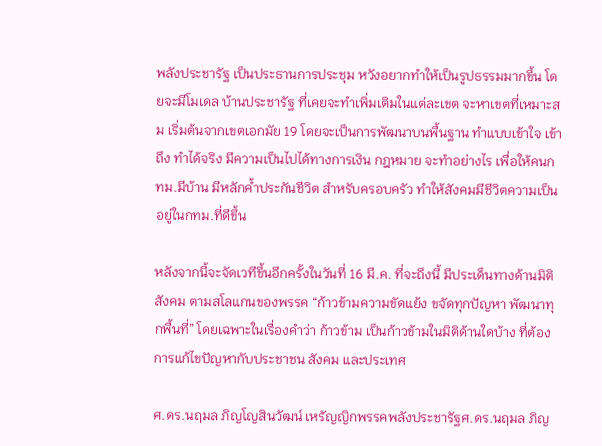พลังประชารัฐ เป็นประธานการประชุม หวังอยากทำให้เป็นรูปธรรมมากขึ้น โดยจะมีโมเดล บ้านประชารัฐ ที่เคยจะทำเพิ่มเติมในแต่ละเขต จะหาเขตที่เหมาะสม เริ่มต้นจากเขตเอกมัย 19 โดยจะเป็นการพัฒนาบนพื้นฐาน ทำแบบเข้าใจ เข้าถึง ทำได้จริง มีความเป็นไปได้ทางการเงิน กฎหมาย จะทำอย่างไร เพื่อให้คนกทม.มีบ้าน มีหลักค้ำประกันชีวิต สำหรับครอบครัว ทำให้สังคมมีชีวิตความเป็นอยู่ในกทม.ที่ดีขึ้น

หลังจากนี้จะจัดเวทีขึ้นอีกครั้งในวันที่ 16 มี.ค. ที่จะถึงนี้ มีประเด็นทางด้านมิติสังคม ตามสโลแกนของพรรค “ก้าวข้ามความขัดแย้ง ขจัดทุกปัญหา พัฒนาทุกพื้นที่” โดยเฉพาะในเรื่องคำว่า ก้าวข้าม เป็นก้าวข้ามในมิติด้านใดบ้าง ที่ต้องการแก้ไขปัญหากับประชาชน สังคม และประเทศ

ศ.ดร.นฤมล ภิญโญสินวัฒน์ เหรัญญิกพรรคพลังประชารัฐศ.ดร.นฤมล ภิญ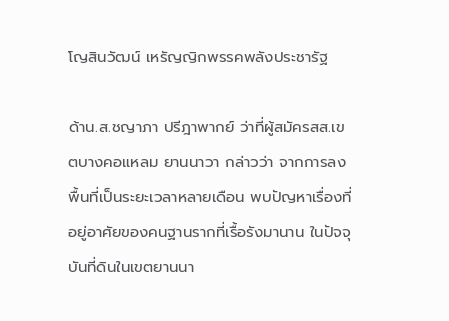โญสินวัฒน์ เหรัญญิกพรรคพลังประชารัฐ

ด้าน.ส.ชญาภา ปรีฎาพากย์ ว่าที่ผู้สมัครสส.เขตบางคอแหลม ยานนาวา กล่าวว่า จากการลงพื้นที่เป็นระยะเวลาหลายเดือน พบปัญหาเรื่องที่อยู่อาศัยของคนฐานรากที่เรื้อรังมานาน ในปัจจุบันที่ดินในเขตยานนา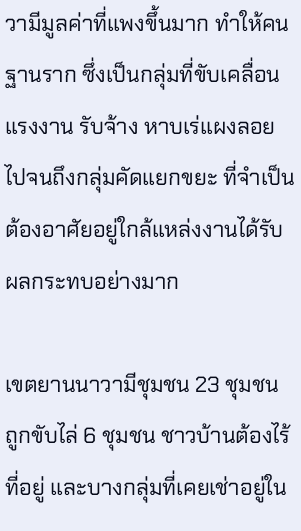วามีมูลค่าที่แพงขึ้นมาก ทำให้คนฐานราก ซึ่งเป็นกลุ่มที่ขับเคลื่อนแรงงาน รับจ้าง หาบเร่แผงลอย ไปจนถึงกลุ่มคัดแยกขยะ ที่จำเป็นต้องอาศัยอยู่ใกล้แหล่งงานได้รับผลกระทบอย่างมาก

เขตยานนาวามีชุมชน 23 ชุมชน ถูกขับไล่ 6 ชุมชน ชาวบ้านต้องไร้ที่อยู่ และบางกลุ่มที่เคยเช่าอยู่ใน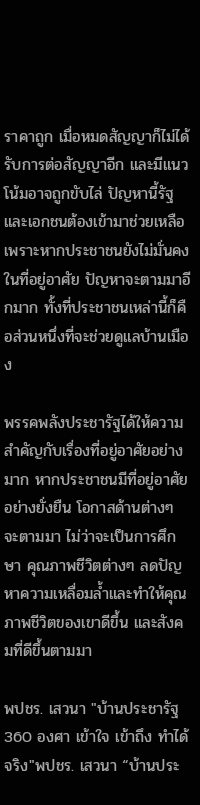ราคาถูก เมื่อหมดสัญญาก็ไม่ได้รับการต่อสัญญาอีก และมีแนวโน้มอาจถูกขับไล่ ปัญหานี้รัฐและเอกชนต้องเข้ามาช่วยเหลือ เพราะหากประชาชนยังไม่มั่นคงในที่อยู่อาศัย ปัญหาจะตามมาอีกมาก ทั้งที่ประชาชนเหล่านี้ก็คือส่วนหนึ่งที่จะช่วยดูแลบ้านเมือง

พรรคพลังประชารัฐได้ให้ความสำคัญกับเรื่องที่อยู่อาศัยอย่างมาก หากประชาชนมีที่อยู่อาศัยอย่างยั่งยืน โอกาสด้านต่างๆ จะตามมา ไม่ว่าจะเป็นการศึกษา คุณภาพชีวิตต่างๆ ลดปัญหาความเหลื่อมล้ำและทำให้คุณภาพชีวิตของเขาดีขึ้น และสังคมที่ดีขึ้นตามมา

พปชร. เสวนา "บ้านประชารัฐ 360 องศา เข้าใจ เข้าถึง ทำได้จริง"พปชร. เสวนา “บ้านประ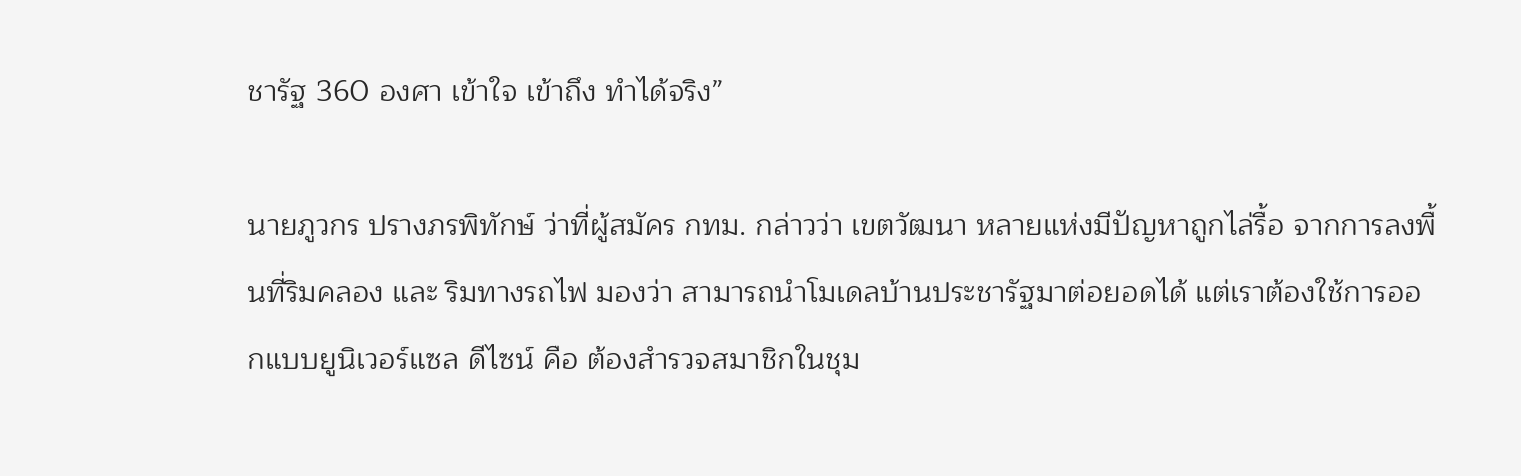ชารัฐ 360 องศา เข้าใจ เข้าถึง ทำได้จริง”

นายภูวกร ปรางภรพิทักษ์ ว่าที่ผู้สมัคร กทม. กล่าวว่า เขตวัฒนา หลายแห่งมีปัญหาถูกไล่รื้อ จากการลงพื้นที่ริมคลอง และ ริมทางรถไฟ มองว่า สามารถนำโมเดลบ้านประชารัฐมาต่อยอดได้ แต่เราต้องใช้การออกแบบยูนิเวอร์แซล ดีไซน์ คือ ต้องสำรวจสมาชิกในชุม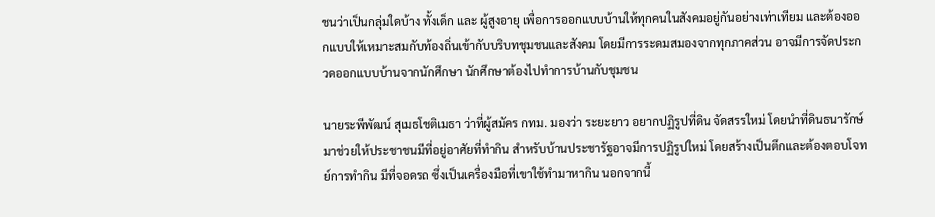ชนว่าเป็นกลุ่มใดบ้าง ทั้งเด็ก และ ผู้สูงอายุ เพื่อการออกแบบบ้านให้ทุกคนในสังคมอยู่กันอย่างเท่าเทียม และต้องออกแบบให้เหมาะสมกับท้องถิ่นเข้ากับบริบทชุมชนและสังคม โดยมีการระดมสมองจากทุกภาคส่วน อาจมีการจัดประกวดออกแบบบ้านจากนักศึกษา นักศึกษาต้องไปทำการบ้านกับชุมชน

นายระพีพัฒน์ สุเมธโชติเมธา ว่าที่ผู้สมัคร กทม. มองว่า ระยะยาว อยากปฏิรูปที่ดิน จัดสรรใหม่ โดยนำที่ดินธนารักษ์มาช่วยให้ประชาชนมีที่อยู่อาศัยที่ทำกิน สำหรับบ้านประชารัฐอาจมีการปฏิรูปใหม่ โดยสร้างเป็นตึกและต้องตอบโจทย์การทำกิน มีที่จอดรถ ซึ่งเป็นเครื่องมือที่เขาใช้ทำมาหากิน นอกจากนี้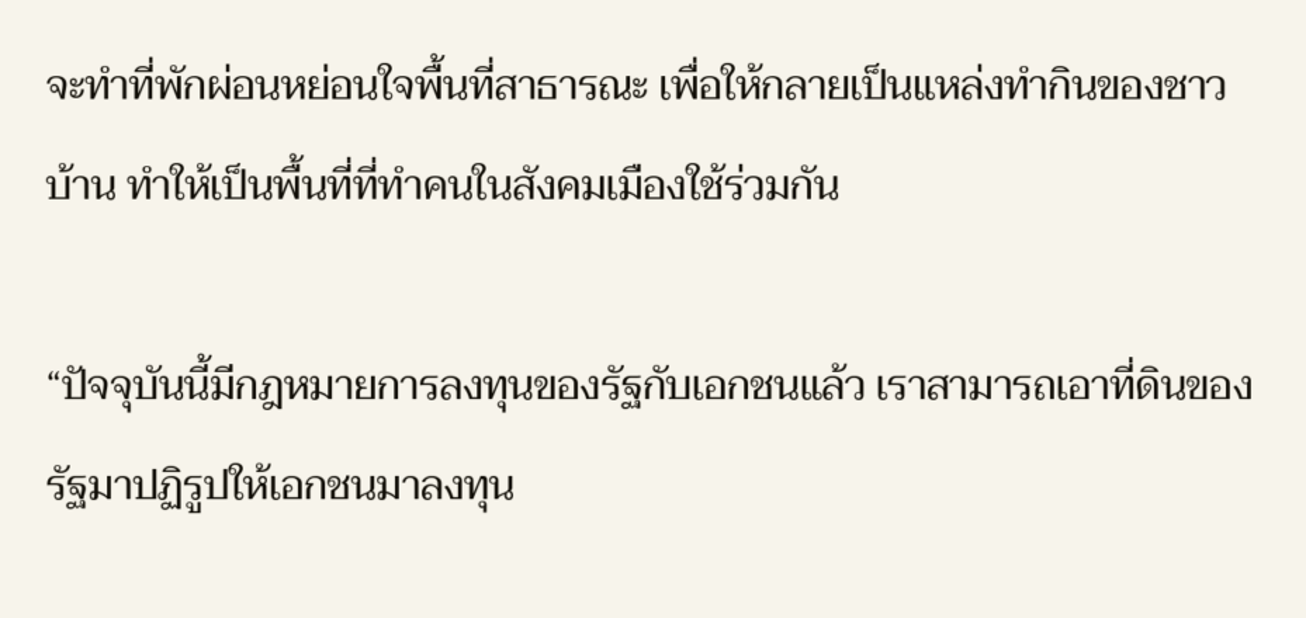จะทำที่พักผ่อนหย่อนใจพื้นที่สาธารณะ เพื่อให้กลายเป็นแหล่งทำกินของชาวบ้าน ทำให้เป็นพื้นที่ที่ทำคนในสังคมเมืองใช้ร่วมกัน

“ปัจจุบันนี้มีกฎหมายการลงทุนของรัฐกับเอกชนแล้ว เราสามารถเอาที่ดินของรัฐมาปฏิรูปให้เอกชนมาลงทุน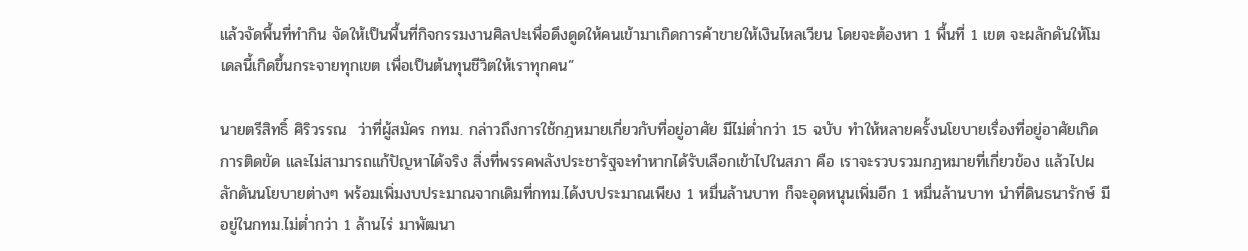แล้วจัดพื้นที่ทำกิน จัดให้เป็นพื้นที่กิจกรรมงานศิลปะเพื่อดึงดูดให้คนเข้ามาเกิดการค้าขายให้เงินไหลเวียน โดยจะต้องหา 1 พื้นที่ 1 เขต จะผลักดันให้โมเดลนี้เกิดขึ้นกระจายทุกเขต เพื่อเป็นต้นทุนชีวิตให้เราทุกคน”

นายตรีสิทธิ์ ศิริวรรณ  ว่าที่ผู้สมัคร กทม. กล่าวถึงการใช้กฎหมายเกี่ยวกับที่อยู่อาศัย มีไม่ต่ำกว่า 15 ฉบับ ทำให้หลายครั้งนโยบายเรื่องที่อยู่อาศัยเกิดการติดขัด และไม่สามารถแก้ปัญหาได้จริง สิ่งที่พรรคพลังประชารัฐจะทำหากได้รับเลือกเข้าไปในสภา คือ เราจะรวบรวมกฎหมายที่เกี่ยวข้อง แล้วไปผลักดันนโยบายต่างๆ พร้อมเพิ่มงบประมาณจากเดิมที่กทม.ได้งบประมาณเพียง 1 หมื่นล้านบาท ก็จะอุดหนุนเพิ่มอีก 1 หมื่นล้านบาท นำที่ดินธนารักษ์ มีอยู่ในกทม.ไม่ต่ำกว่า 1 ล้านไร่ มาพัฒนา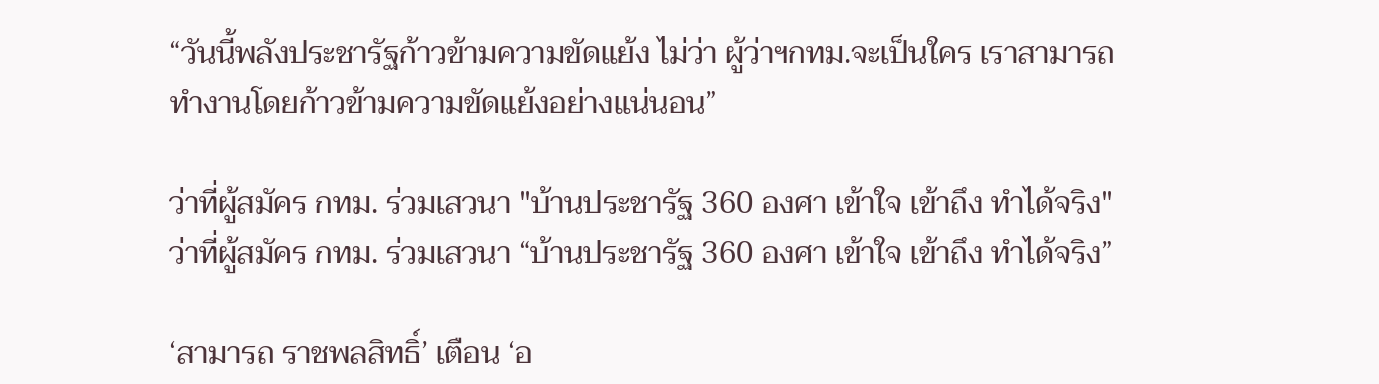“วันนี้พลังประชารัฐก้าวข้ามความขัดแย้ง ไม่ว่า ผู้ว่าฯกทม.จะเป็นใคร เราสามารถทำงานโดยก้าวข้ามความขัดแย้งอย่างแน่นอน”

ว่าที่ผู้สมัคร กทม. ร่วมเสวนา "บ้านประชารัฐ 360 องศา เข้าใจ เข้าถึง ทำได้จริง"ว่าที่ผู้สมัคร กทม. ร่วมเสวนา “บ้านประชารัฐ 360 องศา เข้าใจ เข้าถึง ทำได้จริง”

‘สามารถ ราชพลสิทธิ์’ เตือน ‘อ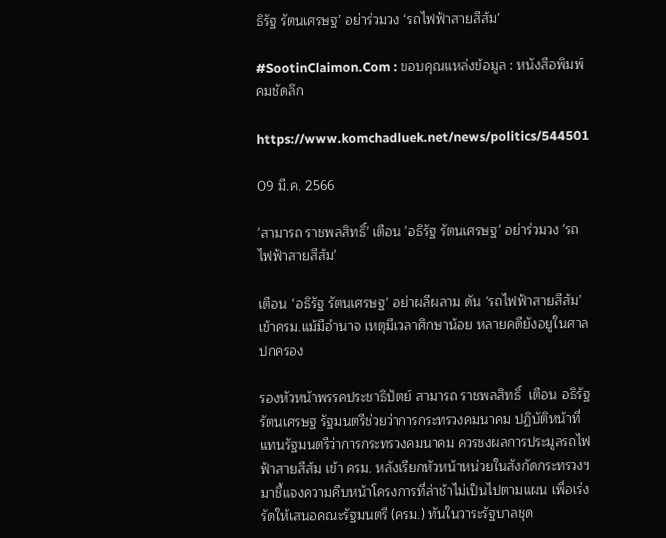ธิรัฐ รัตนเศรษฐ’ อย่าร่วมวง ‘รถไฟฟ้าสายสีส้ม’

#SootinClaimon.Com : ขอบคุณแหล่งข้อมูล : หนังสือพิมพ์คมชัดลึก

https://www.komchadluek.net/news/politics/544501

09 มี.ค. 2566

'สามารถ ราชพลสิทธิ์' เตือน 'อธิรัฐ รัตนเศรษฐ' อย่าร่วมวง 'รถไฟฟ้าสายสีส้ม'

เตือน ‘อธิรัฐ รัตนเศรษฐ’ อย่าผลีผลาม ดัน ‘รถไฟฟ้าสายสีส้ม’ เข้าครม.แม้มีอำนาจ เหตุมีเวลาศึกษาน้อย หลายคดียังอยูในศาลปกครอง

รองหัวหน้าพรรคประชาธิปัตย์ สามารถ ราชพลสิทธิ์  เตือน อธิรัฐ รัตนเศรษฐ รัฐมนตรีช่วยว่าการกระทรวงคมนาคม ปฏิบัติหน้าที่แทนรัฐมนตรีว่าการกระทรวงคมนาคม ควรชงผลการประมูลรถไฟฟ้าสายสีส้ม เข้า ครม. หลังเรียกหัวหน้าหน่วยในสังกัดกระทรวงฯ มาชี้แจงความคืบหน้าโครงการที่ล่าช้าไม่เป็นไปตามแผน เพื่อเร่งรัดให้เสนอคณะรัฐมนตรี (ครม.) ทันในวาระรัฐบาลชุด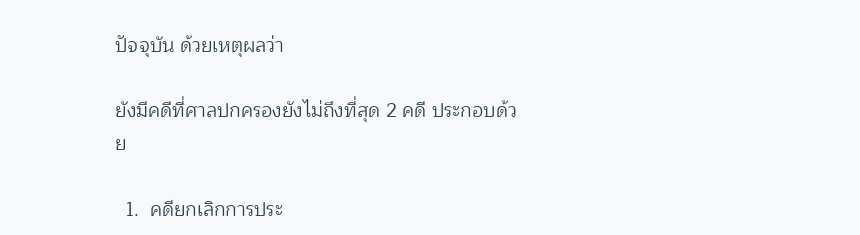ปัจจุบัน ด้วยเหตุผลว่า

ยังมีคดีที่ศาลปกครองยังไม่ถึงที่สุด 2 คดี ประกอบด้วย

  1.  คดียกเลิกการประ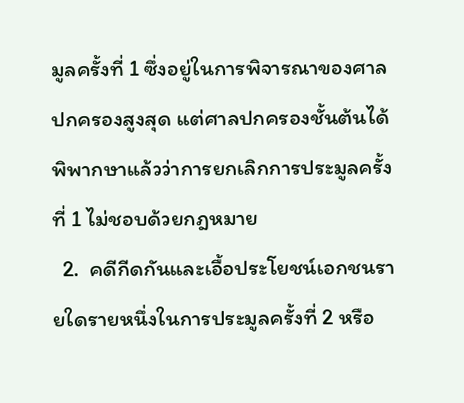มูลครั้งที่ 1 ซึ่งอยู่ในการพิจารณาของศาลปกครองสูงสุด แต่ศาลปกครองชั้นต้นได้พิพากษาแล้วว่าการยกเลิกการประมูลครั้งที่ 1 ไม่ชอบด้วยกฎหมาย
  2.  คดีกีดกันและเอื้อประโยชน์เอกชนรายใดรายหนึ่งในการประมูลครั้งที่ 2 หรือ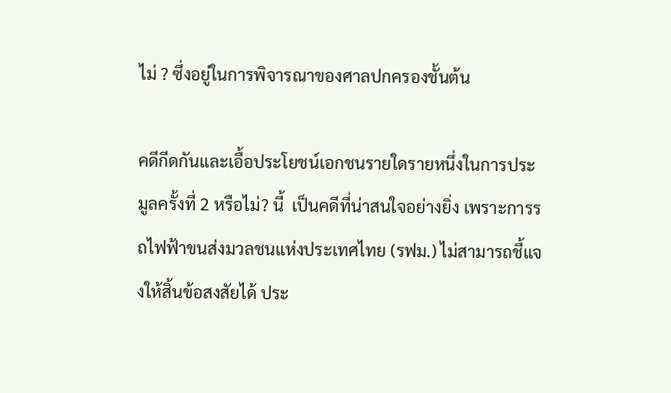ไม่ ? ซึ่งอยู่ในการพิจารณาของศาลปกครองชั้นต้น

คดีกีดกันและเอื้อประโยชน์เอกชนรายใดรายหนึ่งในการประมูลครั้งที่ 2 หรือไม่? นี้  เป็นคดีที่น่าสนใจอย่างยิ่ง เพราะการรถไฟฟ้าขนส่งมวลชนแห่งประเทศไทย (รฟม.) ไม่สามารถชี้แจงให้สิ้นข้อสงสัยได้ ประ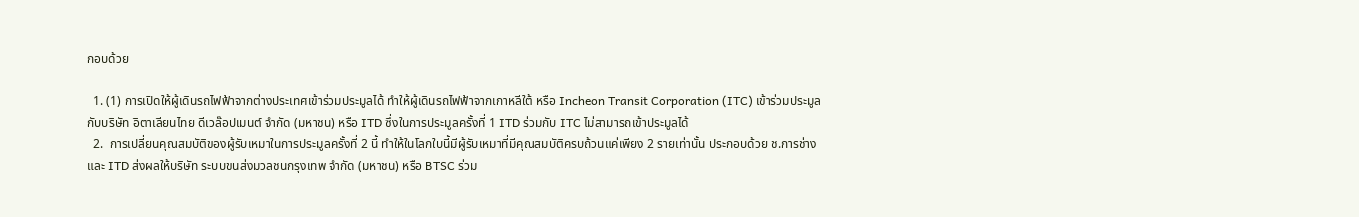กอบด้วย

  1. (1) การเปิดให้ผู้เดินรถไฟฟ้าจากต่างประเทศเข้าร่วมประมูลได้ ทำให้ผู้เดินรถไฟฟ้าจากเกาหลีใต้ หรือ Incheon Transit Corporation (ITC) เข้าร่วมประมูลกับบริษัท อิตาเลียนไทย ดีเวล๊อปเมนต์ จำกัด (มหาชน) หรือ ITD ซึ่งในการประมูลครั้งที่ 1 ITD ร่วมกับ ITC ไม่สามารถเข้าประมูลได้
  2.  การเปลี่ยนคุณสมบัติของผู้รับเหมาในการประมูลครั้งที่ 2 นี้ ทำให้ในโลกใบนี้มีผู้รับเหมาที่มีคุณสมบัติครบถ้วนแค่เพียง 2 รายเท่านั้น ประกอบด้วย ช.การช่าง และ ITD ส่งผลให้บริษัท ระบบขนส่งมวลชนกรุงเทพ จำกัด (มหาชน) หรือ BTSC ร่วม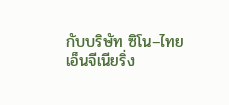กับบริษัท ซิโน–ไทย เอ็นจีเนียริ่ง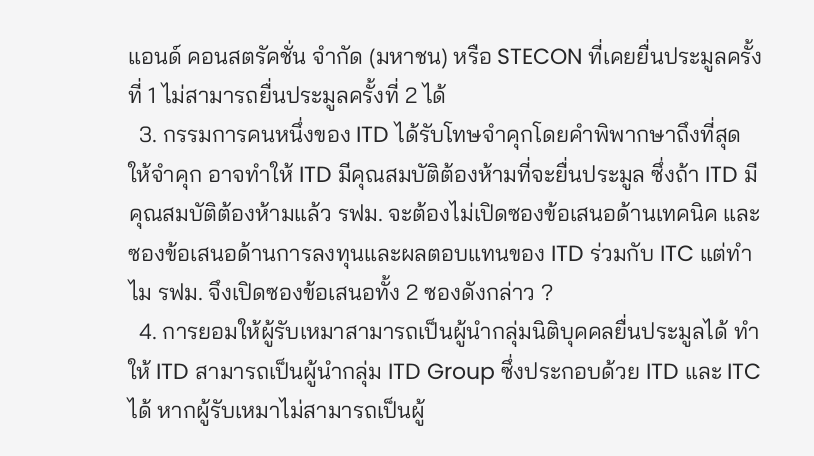แอนด์ คอนสตรัคชั่น จำกัด (มหาชน) หรือ STECON ที่เคยยื่นประมูลครั้งที่ 1 ไม่สามารถยื่นประมูลครั้งที่ 2 ได้
  3. กรรมการคนหนึ่งของ ITD ได้รับโทษจำคุกโดยคำพิพากษาถึงที่สุดให้จำคุก อาจทำให้ ITD มีคุณสมบัติต้องห้ามที่จะยื่นประมูล ซึ่งถ้า ITD มีคุณสมบัติต้องห้ามแล้ว รฟม. จะต้องไม่เปิดซองข้อเสนอด้านเทคนิค และซองข้อเสนอด้านการลงทุนและผลตอบแทนของ ITD ร่วมกับ ITC แต่ทำไม รฟม. จึงเปิดซองข้อเสนอทั้ง 2 ซองดังกล่าว ?
  4. การยอมให้ผู้รับเหมาสามารถเป็นผู้นำกลุ่มนิติบุคคลยื่นประมูลได้ ทำให้ ITD สามารถเป็นผู้นำกลุ่ม ITD Group ซึ่งประกอบด้วย ITD และ ITC ได้ หากผู้รับเหมาไม่สามารถเป็นผู้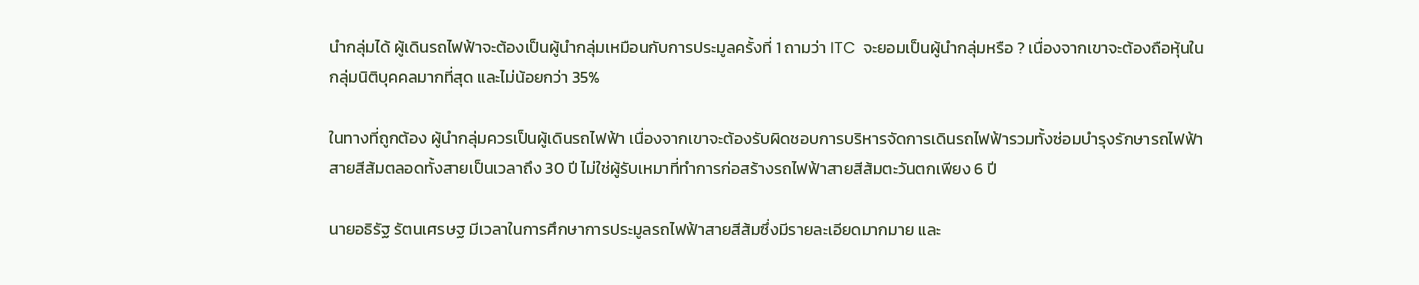นำกลุ่มได้ ผู้เดินรถไฟฟ้าจะต้องเป็นผู้นำกลุ่มเหมือนกับการประมูลครั้งที่ 1 ถามว่า ITC  จะยอมเป็นผู้นำกลุ่มหรือ ? เนื่องจากเขาจะต้องถือหุ้นในกลุ่มนิติบุคคลมากที่สุด และไม่น้อยกว่า 35%

ในทางที่ถูกต้อง ผู้นำกลุ่มควรเป็นผู้เดินรถไฟฟ้า เนื่องจากเขาจะต้องรับผิดชอบการบริหารจัดการเดินรถไฟฟ้ารวมทั้งซ่อมบำรุงรักษารถไฟฟ้าสายสีส้มตลอดทั้งสายเป็นเวลาถึง 30 ปี ไม่ใช่ผู้รับเหมาที่ทำการก่อสร้างรถไฟฟ้าสายสีส้มตะวันตกเพียง 6 ปี

นายอธิรัฐ รัตนเศรษฐ มีเวลาในการศึกษาการประมูลรถไฟฟ้าสายสีส้มซึ่งมีรายละเอียดมากมาย และ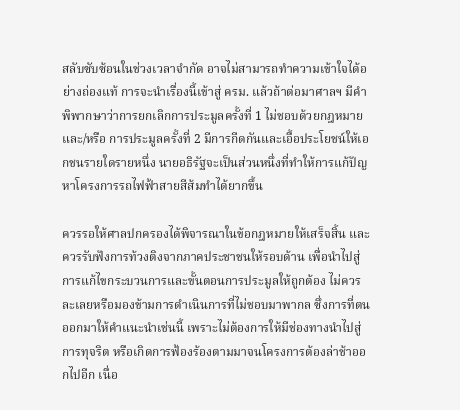สลับซับซ้อนในช่วงเวลาจำกัด อาจไม่สามารถทำความเข้าใจได้อย่างถ่องแท้ การจะนำเรื่องนี้เข้าสู่ ครม. แล้วถ้าต่อมาศาลฯ มีคำพิพากษาว่าการยกเลิกการประมูลครั้งที่ 1 ไม่ชอบด้วยกฎหมาย และ/หรือ การประมูลครั้งที่ 2 มีการกีดกันและเอื้อประโยชน์ให้เอกชนรายใดรายหนึ่ง นายอธิรัฐจะเป็นส่วนหนึ่งที่ทำให้การแก้ปัญหาโครงการรถไฟฟ้าสายสีส้มทำได้ยากขึ้น

ควรรอให้ศาลปกครองได้พิจารณาในข้อกฎหมายให้เสร็จสิ้น และควรรับฟังการท้วงติงจากภาคประชาชนให้รอบด้าน เพื่อนำไปสู่การแก้ไขกระบวนการและขั้นตอนการประมูลให้ถูกต้อง ไม่ควรละเลยหรือมองข้ามการดำเนินการที่ไม่ชอบมาพากล ซึ่งการที่ตนออกมาให้คำแนะนำเช่นนี้ เพราะไม่ต้องการให้มีช่องทางนำไปสู่การทุจริต หรือเกิดการฟ้องร้องตามมาจนโครงการต้องล่าช้าออกไปอีก เนื่อ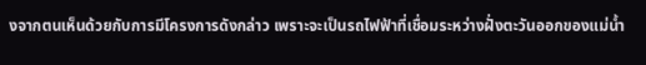งจากตนเห็นด้วยกับการมีโครงการดังกล่าว เพราะจะเป็นรถไฟฟ้าที่เชื่อมระหว่างฝั่งตะวันออกของแม่น้ำ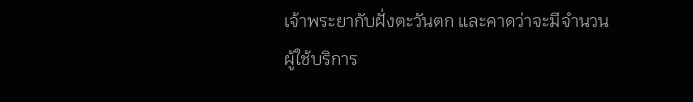เจ้าพระยากับฝั่งตะวันตก และคาดว่าจะมีจำนวนผู้ใช้บริการ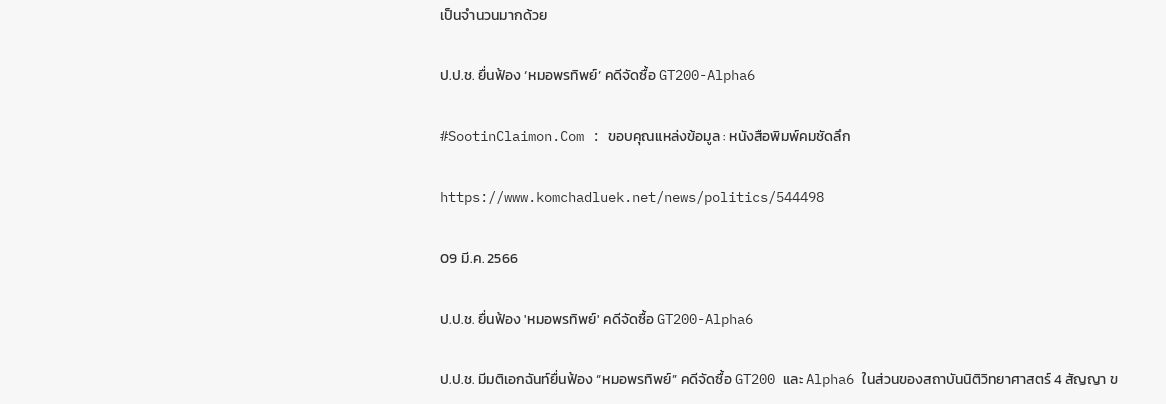เป็นจำนวนมากด้วย

ป.ป.ช. ยื่นฟ้อง ‘หมอพรทิพย์’ คดีจัดซื้อ GT200-Alpha6

#SootinClaimon.Com : ขอบคุณแหล่งข้อมูล : หนังสือพิมพ์คมชัดลึก

https://www.komchadluek.net/news/politics/544498

09 มี.ค. 2566

ป.ป.ช. ยื่นฟ้อง 'หมอพรทิพย์' คดีจัดซื้อ GT200-Alpha6

ป.ป.ช. มีมติเอกฉันท์ยื่นฟ้อง “หมอพรทิพย์” คดีจัดซื้อ GT200 และ Alpha6 ในส่วนของสถาบันนิติวิทยาศาสตร์ 4 สัญญา ข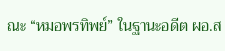ณะ “หมอพรทิพย์” ในฐานะอดีต ผอ.ส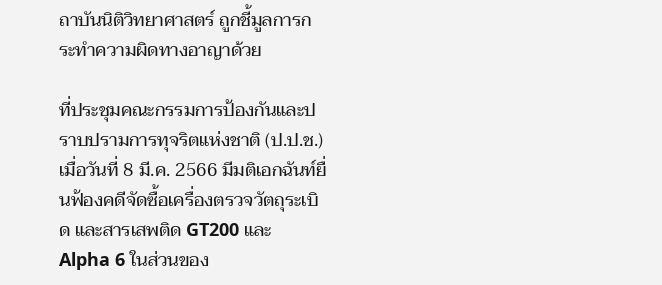ถาบันนิติวิทยาศาสตร์ ถูกชี้มูลการกระทำความผิดทางอาญาด้วย

ที่ประชุมคณะกรรมการป้องกันและปราบปรามการทุจริตแห่งชาติ (ป.ป.ช.) เมื่อวันที่ 8 มี.ค. 2566 มีมติเอกฉันท์ยื่นฟ้องคดีจัดซื้อเครื่องตรวจวัตถุระเบิด และสารเสพติด GT200 และ Alpha 6 ในส่วนของ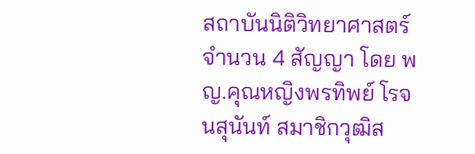สถาบันนิติวิทยาศาสตร์ จำนวน 4 สัญญา โดย พญ.คุณหญิงพรทิพย์ โรจนสุนันท์ สมาชิกวุฒิส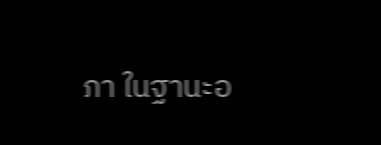ภา ในฐานะอ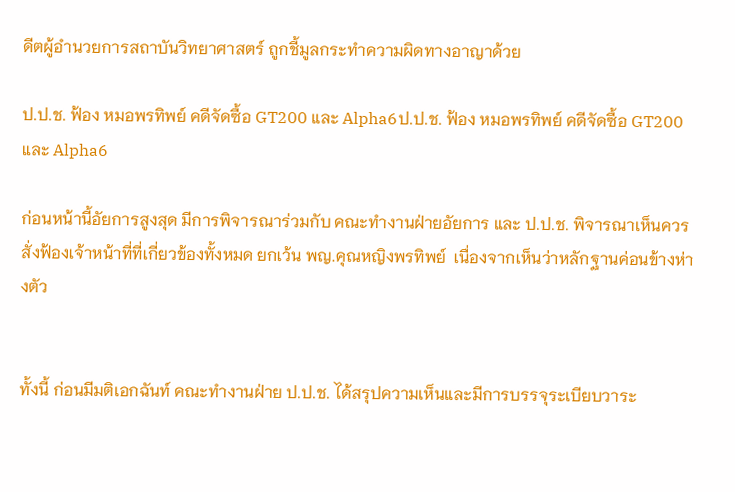ดีตผู้อำนวยการสถาบันวิทยาศาสตร์ ถูกชี้มูลกระทำความผิดทางอาญาด้วย

ป.ป.ช. ฟ้อง หมอพรทิพย์ คดีจัดซื้อ GT200 และ Alpha6ป.ป.ช. ฟ้อง หมอพรทิพย์ คดีจัดซื้อ GT200 และ Alpha6

ก่อนหน้านี้อัยการสูงสุด มีการพิจารณาร่วมกับ คณะทำงานฝ่ายอัยการ และ ป.ป.ช. พิจารณาเห็นควรสั่งฟ้องเจ้าหน้าที่ที่เกี่ยวข้องทั้งหมด ยกเว้น พญ.คุณหญิงพรทิพย์  เนื่องจากเห็นว่าหลักฐานค่อนข้างห่างตัว


ทั้งนี้ ก่อนมีมติเอกฉันท์ คณะทำงานฝ่าย ป.ป.ช. ได้สรุปความเห็นและมีการบรรจุระเบียบวาระ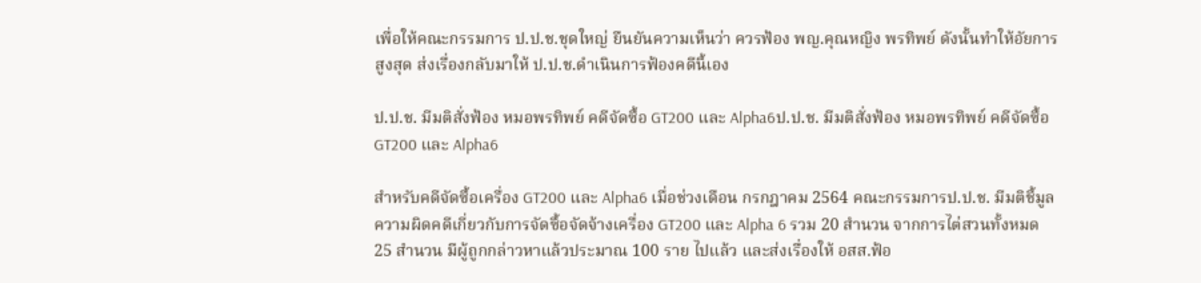เพื่อให้คณะกรรมการ ป.ป.ช.ชุดใหญ่ ยืนยันความเห็นว่า ควรฟ้อง พญ.คุณหญิง พรทิพย์ ดังนั้นทำให้อัยการสูงสุด ส่งเรื่องกลับมาให้ ป.ป.ช.ดำเนินการฟ้องคดีนี้เอง

ป.ป.ช. มีมติสั่งฟ้อง หมอพรทิพย์ คดีจัดซื้อ GT200 และ Alpha6ป.ป.ช. มีมติสั่งฟ้อง หมอพรทิพย์ คดีจัดซื้อ GT200 และ Alpha6

สำหรับคดีจัดซื้อเครื่อง GT200 และ Alpha6 เมื่อช่วงเดือน กรกฎาคม 2564 คณะกรรมการป.ป.ช. มีมติชี้มูลความผิดคดีเกี่ยวกับการจัดซื้อจัดจ้างเครื่อง GT200 และ Alpha 6 รวม 20 สำนวน จากการไต่สวนทั้งหมด 25 สำนวน มีผู้ถูกกล่าวหาแล้วประมาณ 100 ราย ไปแล้ว และส่งเรื่องให้ อสส.ฟ้อ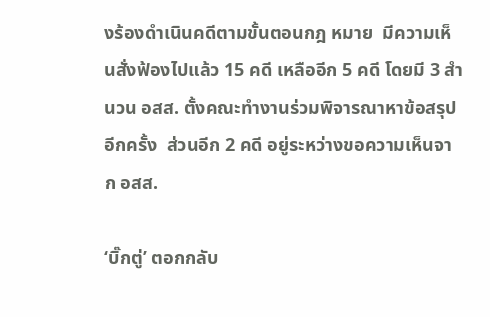งร้องดำเนินคดีตามขั้นตอนกฎ หมาย  มีความเห็นสั่งฟ้องไปแล้ว 15 คดี เหลืออีก 5 คดี โดยมี 3 สำนวน อสส. ตั้งคณะทำงานร่วมพิจารณาหาข้อสรุปอีกครั้ง  ส่วนอีก 2 คดี อยู่ระหว่างขอความเห็นจาก อสส.

‘บิ๊กตู่’ ตอกกลับ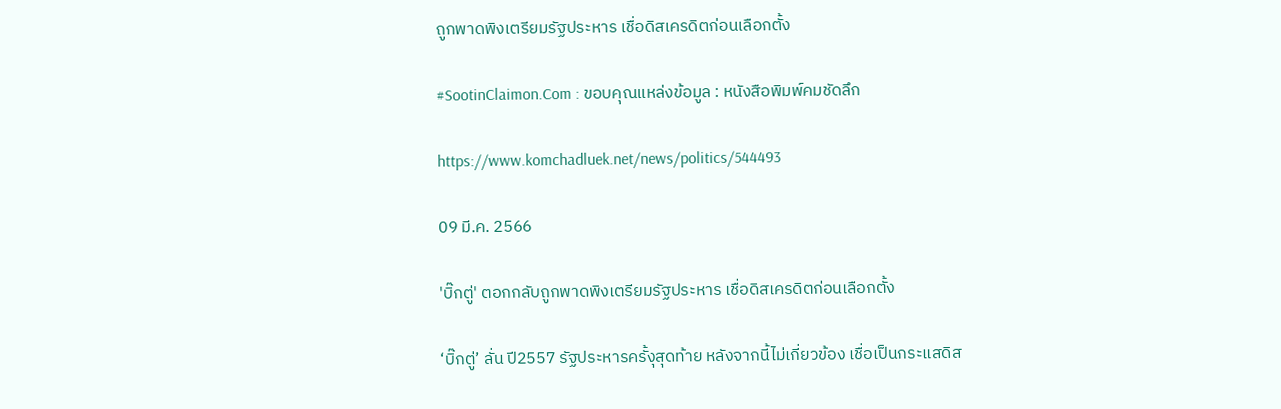ถูกพาดพิงเตรียมรัฐประหาร เชื่อดิสเครดิตก่อนเลือกตั้ง

#SootinClaimon.Com : ขอบคุณแหล่งข้อมูล : หนังสือพิมพ์คมชัดลึก

https://www.komchadluek.net/news/politics/544493

09 มี.ค. 2566

'บิ๊กตู่' ตอกกลับถูกพาดพิงเตรียมรัฐประหาร เชื่อดิสเครดิตก่อนเลือกตั้ง

‘บิ๊กตู่’ ลั่น ปี2557 รัฐประหารครั้งุสุดท้าย หลังจากนี้ไม่เกี่ยวข้อง เชื่อเป็นกระแสดิส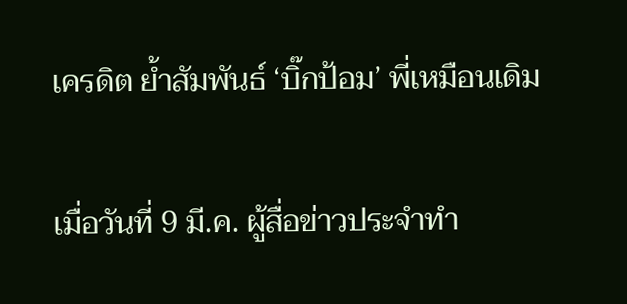เครดิต ย้ำสัมพันธ์ ‘บิ๊กป้อม’ พี่เหมือนเดิม

เมื่อวันที่ 9 มี.ค. ผู้สื่อข่าวประจำทำ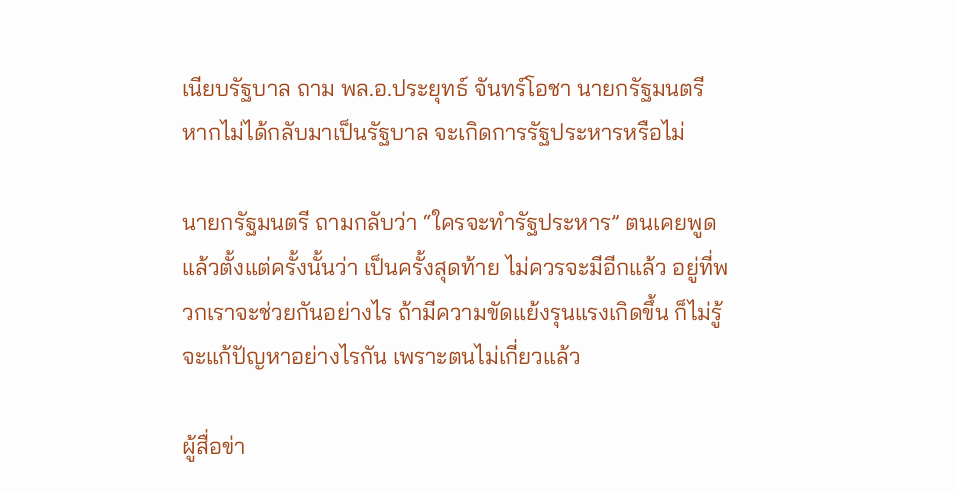เนียบรัฐบาล ถาม พล.อ.ประยุทธ์ จันทร์โอชา นายกรัฐมนตรี หากไม่ได้กลับมาเป็นรัฐบาล จะเกิดการรัฐประหารหรือไม่

นายกรัฐมนตรี ถามกลับว่า “ใครจะทำรัฐประหาร” ตนเคยพูดแล้วตั้งแต่ครั้งนั้นว่า เป็นครั้งสุดท้าย ไม่ควรจะมีอีกแล้ว อยู่ที่พวกเราจะช่วยกันอย่างไร ถ้ามีความขัดแย้งรุนแรงเกิดขึ้น ก็ไม่รู้จะแก้ปัญหาอย่างไรกัน เพราะตนไม่เกี่ยวแล้ว

ผู้สื่อข่า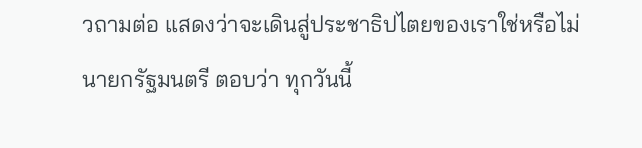วถามต่อ แสดงว่าจะเดินสู่ประชาธิปไตยของเราใช่หรือไม่ นายกรัฐมนตรี ตอบว่า ทุกวันนี้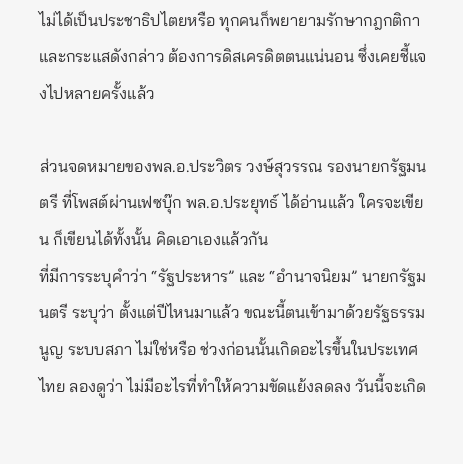ไม่ได้เป็นประชาธิปไตยหรือ ทุกคนก็พยายามรักษากฎกติกา และกระแสดังกล่าว ต้องการดิสเครดิตตนแน่นอน ซึ่งเคยชี้แจงไปหลายครั้งแล้ว

ส่วนจดหมายของพล.อ.ประวิตร วงษ์สุวรรณ รองนายกรัฐมนตรี ที่โพสต์ผ่านเฟซบุ๊ก พล.อ.ประยุทธ์ ได้อ่านแล้ว ใครจะเขียน ก็เขียนได้ทั้งนั้น คิดเอาเองแล้วกัน
ที่มีการระบุคำว่า “รัฐประหาร” และ “อำนาจนิยม” นายกรัฐมนตรี ระบุว่า ตั้งแต่ปีไหนมาแล้ว ขณะนี้ตนเข้ามาด้วยรัฐธรรมนูญ ระบบสภา ไม่ใช่หรือ ช่วงก่อนนั้นเกิดอะไรขึ้นในประเทศไทย ลองดูว่า ไม่มีอะไรที่ทำให้ความขัดแย้งลดลง วันนี้จะเกิด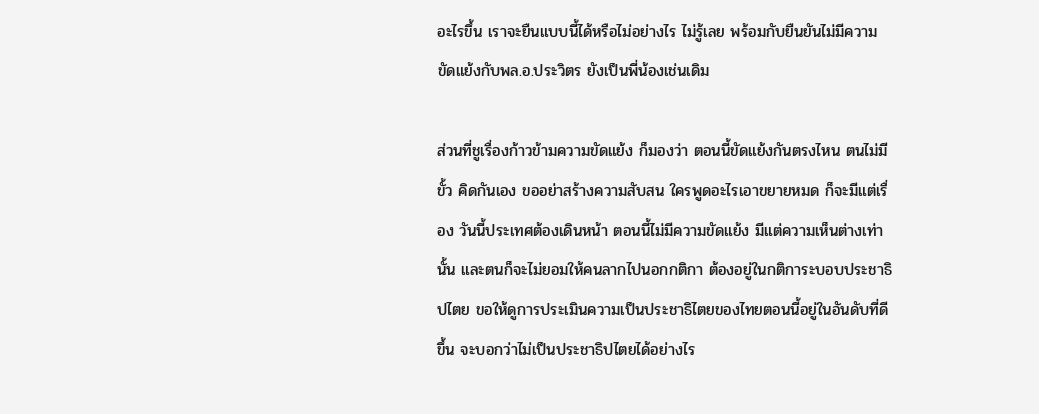อะไรขึ้น เราจะยืนแบบนี้ได้หรือไม่อย่างไร ไม่รู้เลย พร้อมกับยืนยันไม่มีความขัดแย้งกับพล.อ.ประวิตร ยังเป็นพี่น้องเช่นเดิม

ส่วนที่ชูเรื่องก้าวข้ามความขัดแย้ง ก็มองว่า ตอนนี้ขัดแย้งกันตรงไหน ตนไม่มีขั้ว คิดกันเอง ขออย่าสร้างความสับสน ใครพูดอะไรเอาขยายหมด ก็จะมีแต่เรื่อง วันนี้ประเทศต้องเดินหน้า ตอนนี้ไม่มีความขัดแย้ง มีแต่ความเห็นต่างเท่านั้น และตนก็จะไม่ยอมให้คนลากไปนอกกติกา ต้องอยู่ในกติการะบอบประชาธิปไตย ขอให้ดูการประเมินความเป็นประชาธิไตยของไทยตอนนี้อยู่ในอันดับที่ดีขึ้น จะบอกว่าไม่เป็นประชาธิปไตยได้อย่างไร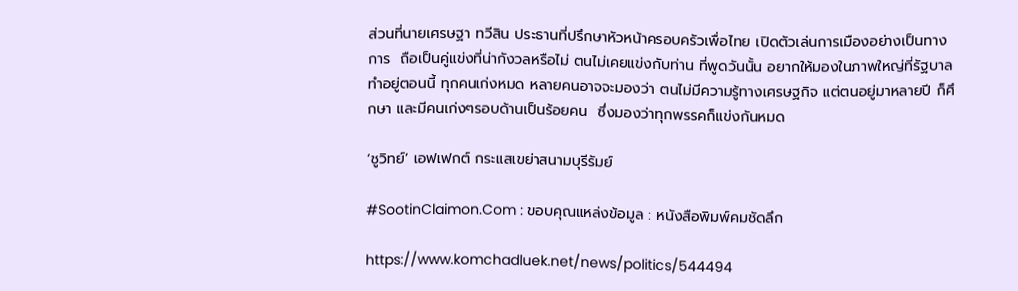ส่วนที่นายเศรษฐา ทวีสิน ประธานที่ปรึกษาหัวหน้าครอบครัวเพื่อไทย เปิดตัวเล่นการเมืองอย่างเป็นทางการ  ถือเป็นคู่แข่งที่น่ากังวลหรือไม่ ตนไม่เคยแข่งกับท่าน ที่พูดวันนั้น อยากให้มองในภาพใหญ่ที่รัฐบาลทำอยู่ตอนนี้ ทุกคนเก่งหมด หลายคนอาจจะมองว่า ตนไม่มีความรู้ทางเศรษฐกิจ แต่ตนอยู่มาหลายปี ก็ศึกษา และมีคนเก่งๆรอบด้านเป็นร้อยคน  ซึ่งมองว่าทุกพรรคก็แข่งกันหมด

‘ชูวิทย์’ เอฟเฟกต์ กระแสเขย่าสนามบุรีรัมย์

#SootinClaimon.Com : ขอบคุณแหล่งข้อมูล : หนังสือพิมพ์คมชัดลึก

https://www.komchadluek.net/news/politics/544494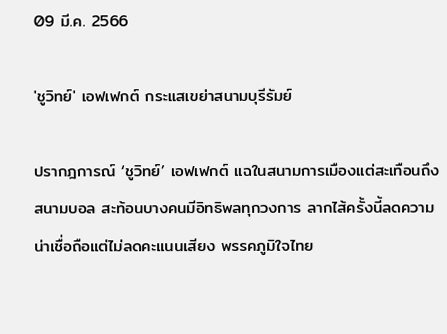09 มี.ค. 2566

'ชูวิทย์' เอฟเฟกต์ กระแสเขย่าสนามบุรีรัมย์

ปรากฎการณ์ ‘ชูวิทย์’ เอฟเฟกต์ แฉในสนามการเมืองแต่สะเทือนถึงสนามบอล สะท้อนบางคนมีอิทธิพลทุกวงการ ลากไส้ครั้งนี้ลดความน่าเชื่อถือแต่ไม่ลดคะแนนเสียง พรรคภูมิใจไทย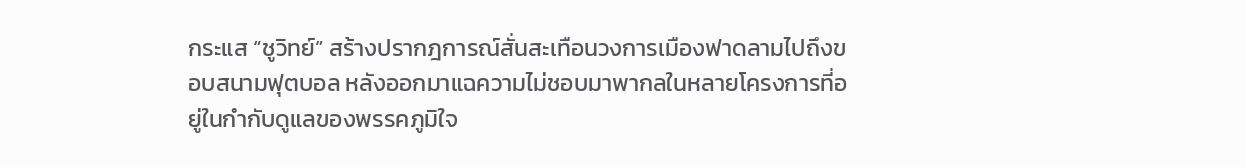กระแส “ชูวิทย์” สร้างปรากฎการณ์สั่นสะเทือนวงการเมืองฟาดลามไปถึงขอบสนามฟุตบอล หลังออกมาแฉความไม่ชอบมาพากลในหลายโครงการที่อยู่ในกำกับดูแลของพรรคภูมิใจ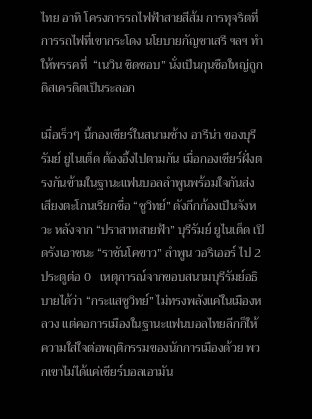ไทย อาทิ โครงการรถไฟฟ้าสายสีส้ม การทุจริตที่การรถไฟที่เขากระโดง นโยบายกัญชาเสรี ฯลฯ ทำให้พรรคที่  “เนวิน ชิดชอบ” นั่งเป็นกุนซือใหญ่ถูกดิสเครดิตเป็นระลอก

เมื่อเร็วๆ นี้กองเชียร์ในสนามช้าง อารีน่า ของบุรีรัมย์ ยูไนเต็ด ต้องอึ้งไปตามกัน เมื่อกองเชียร์ฝั่งตรงกันข้ามในฐานะแฟนบอลลำพูนพร้อมใจกันส่งเสียงตะโกนเรียกชื่อ “ชูวิทย์” ดังกึกก้องเป็นจังหวะ หลังจาก “ปราสาทสายฟ้า” บุรีรัมย์ ยูไนเต็ด เปิดรังเอาชนะ “ราชันโคขาว” ลําพูน วอริเออร์ ไป 2 ประตูต่อ 0   เหตุการณ์จากขอบสนามบุรีรัมย์อธิบายได้ว่า “กระแสชูวิทย์” ไม่ทรงพลังแค่ในเมืองหลวง แต่คอการเมืองในฐานะแฟนบอลไทยลีกก็ให้ความใส่ใจต่อพฤติกรรมของนักการเมืองด้วย พวกเขาไม่ได้แค่เชียร์บอลเอามัน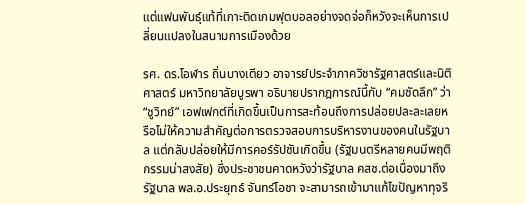แต่แฟนพันธุ์แท้ที่เกาะติดเกมฟุตบอลอย่างจดจ่อก็หวังจะเห็นการเปลี่ยนแปลงในสนามการเมืองด้วย

รศ. ดร.โอฬาร ถิ่นบางเตียว อาจารย์ประจำภาควิชารัฐศาสตร์และนิติศาสตร์ มหาวิทยาลัยบูรพา อธิบายปรากฎการณ์นี้กับ “คมชัดลึก” ว่า “ชูวิทย์” เอฟเฟกต์ที่เกิดขึ้นเป็นการสะท้อนถึงการปล่อยปละละเลยหรือไม่ให้ความสำคัญต่อการตรวจสอบการบริหารงานของคนในรัฐบาล แต่กลับปล่อยให้มีการคอร์รัปชันเกิดขึ้น (รัฐมนตรีหลายคนมีพฤติกรรมน่าสงสัย) ซึ่งประชาชนคาดหวังว่ารัฐบาล คสช.ต่อเนื่องมาถึงรัฐบาล พล.อ.ประยุทธ์ จันทร์โอชา จะสามารถเข้ามาแก้ไขปัญหาทุจริ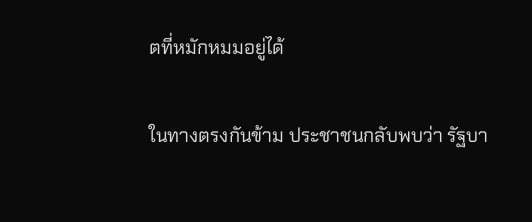ตที่หมักหมมอยู่ได้

ในทางตรงกันข้าม ประชาชนกลับพบว่า รัฐบา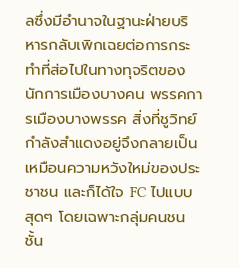ลซึ่งมีอำนาจในฐานะฝ่ายบริหารกลับเพิกเฉยต่อการกระทำที่ส่อไปในทางทุจริตของนักการเมืองบางคน พรรคการเมืองบางพรรค สิ่งที่ชูวิทย์กำลังสำแดงอยู่จึงกลายเป็นเหมือนความหวังใหม่ของประชาชน และก็ได้ใจ FC ไปแบบสุดๆ โดยเฉพาะกลุ่มคนชนชั้น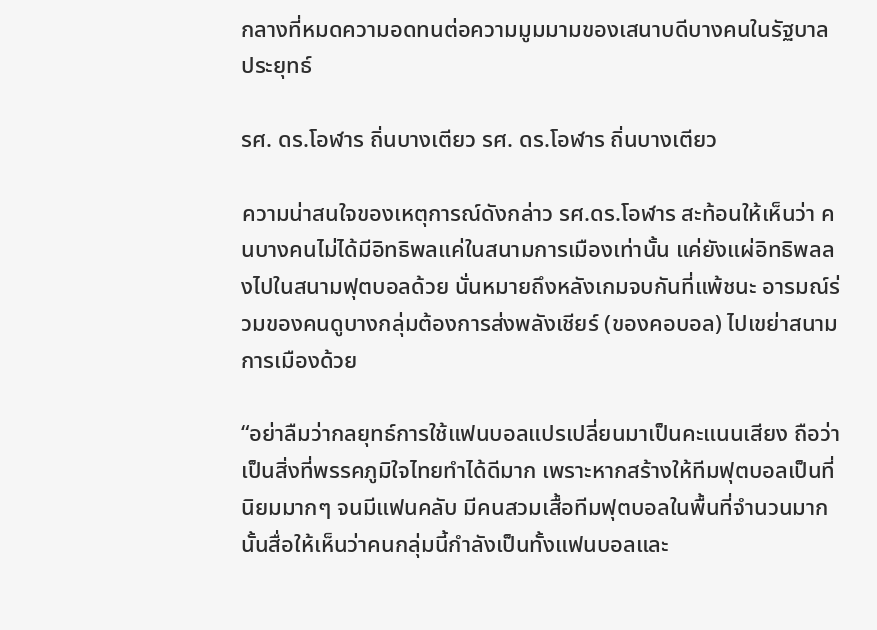กลางที่หมดความอดทนต่อความมูมมามของเสนาบดีบางคนในรัฐบาลประยุทธ์

รศ. ดร.โอฬาร ถิ่นบางเตียว รศ. ดร.โอฬาร ถิ่นบางเตียว

ความน่าสนใจของเหตุการณ์ดังกล่าว รศ.ดร.โอฬาร สะท้อนให้เห็นว่า คนบางคนไม่ได้มีอิทธิพลแค่ในสนามการเมืองเท่านั้น แค่ยังแผ่อิทธิพลลงไปในสนามฟุตบอลด้วย นั่นหมายถึงหลังเกมจบกันที่แพ้ชนะ อารมณ์ร่วมของคนดูบางกลุ่มต้องการส่งพลังเชียร์ (ของคอบอล) ไปเขย่าสนามการเมืองด้วย

“อย่าลืมว่ากลยุทธ์การใช้แฟนบอลแปรเปลี่ยนมาเป็นคะแนนเสียง ถือว่าเป็นสิ่งที่พรรคภูมิใจไทยทำได้ดีมาก เพราะหากสร้างให้ทีมฟุตบอลเป็นที่นิยมมากๆ จนมีแฟนคลับ มีคนสวมเสื้อทีมฟุตบอลในพื้นที่จำนวนมากนั้นสื่อให้เห็นว่าคนกลุ่มนี้กำลังเป็นทั้งแฟนบอลและ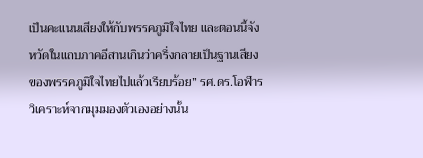เป็นคะแนนเสียงให้กับพรรคภูมิใจไทย และตอนนี้จังหวัดในแถบภาคอีสานเกินว่าครึ่งกลายเป็นฐานเสียงของพรรคภูมิใจไทยไปแล้วเรียบร้อย” รศ.ดร.โอฬาร วิเคราะห์จากมุมมองตัวเองอย่างนั้น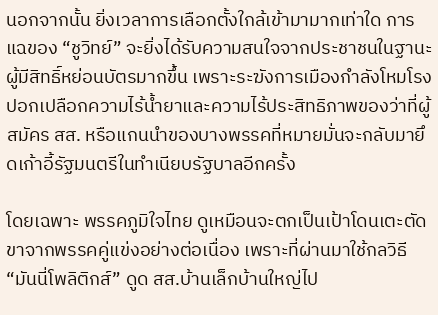นอกจากนั้น ยิ่งเวลาการเลือกตั้งใกล้เข้ามามากเท่าใด การแฉของ “ชูวิทย์” จะยิ่งได้รับความสนใจจากประชาชนในฐานะผู้มีสิทธิ์หย่อนบัตรมากขึ้น เพราะระฆังการเมืองกำลังโหมโรงปอกเปลือกความไร้น้ำยาและความไร้ประสิทธิภาพของว่าที่ผู้สมัคร สส. หรือแกนนำของบางพรรคที่หมายมั่นจะกลับมายึดเก้าอี้รัฐมนตรีในทำเนียบรัฐบาลอีกครั้ง

โดยเฉพาะ พรรคภูมิใจไทย ดูเหมือนจะตกเป็นเป้าโดนเตะตัดขาจากพรรคคู่แข่งอย่างต่อเนื่อง เพราะที่ผ่านมาใช้กลวิธี “มันนี่โพลิติกส์” ดูด สส.บ้านเล็กบ้านใหญ่ไป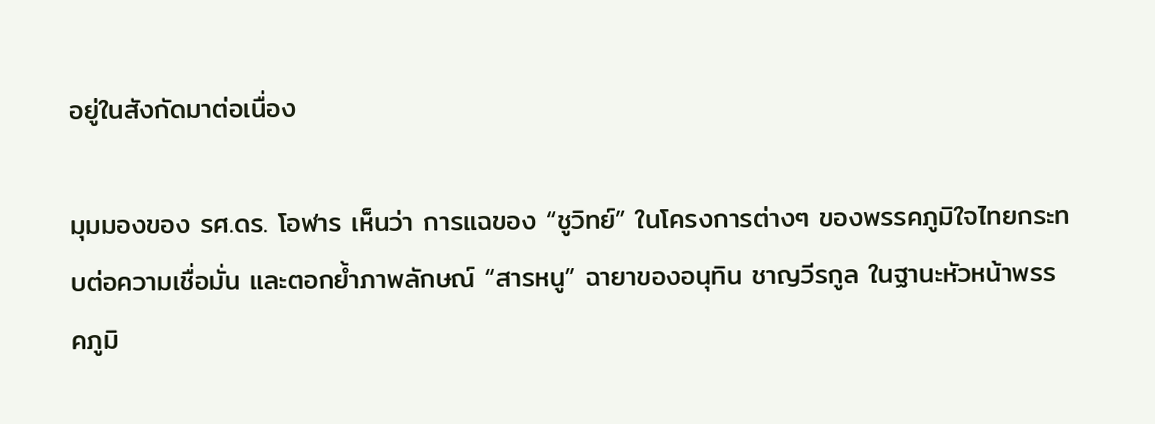อยู่ในสังกัดมาต่อเนื่อง

มุมมองของ รศ.ดร. โอฬาร เห็นว่า การแฉของ “ชูวิทย์” ในโครงการต่างๆ ของพรรคภูมิใจไทยกระทบต่อความเชื่อมั่น และตอกย้ำภาพลักษณ์ “สารหนู” ฉายาของอนุทิน ชาญวีรกูล ในฐานะหัวหน้าพรรคภูมิ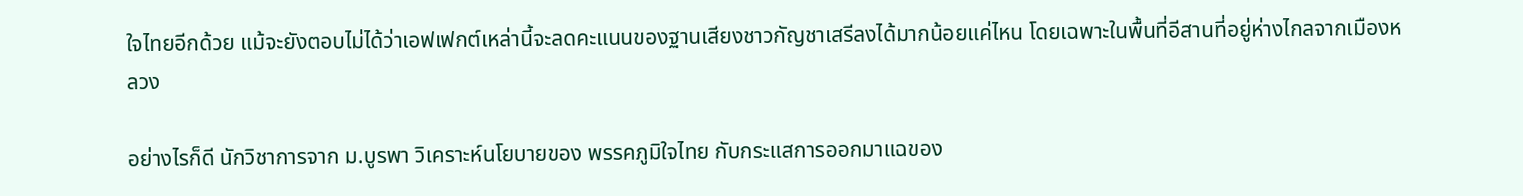ใจไทยอีกด้วย แม้จะยังตอบไม่ได้ว่าเอฟเฟกต์เหล่านี้จะลดคะแนนของฐานเสียงชาวกัญชาเสรีลงได้มากน้อยแค่ไหน โดยเฉพาะในพื้นที่อีสานที่อยู่ห่างไกลจากเมืองหลวง

อย่างไรก็ดี นักวิชาการจาก ม.บูรพา วิเคราะห์นโยบายของ พรรคภูมิใจไทย กับกระแสการออกมาแฉของ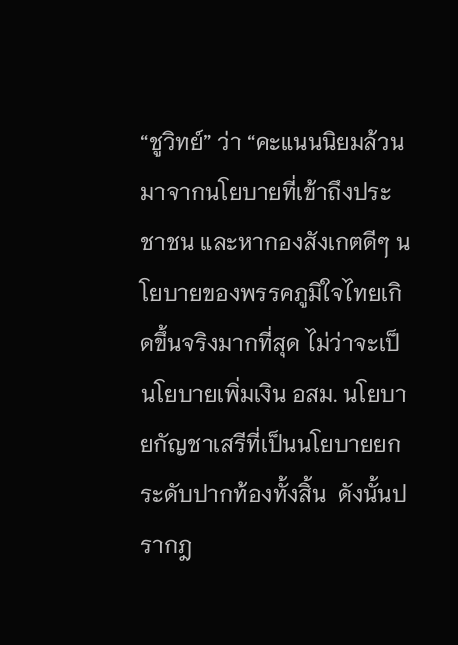“ชูวิทย์” ว่า “คะแนนนิยมล้วนมาจากนโยบายที่เข้าถึงประชาชน และหากองสังเกตดีๆ นโยบายของพรรคภูมิใจไทยเกิดขึ้นจริงมากที่สุด ไม่ว่าจะเป็นโยบายเพิ่มเงิน อสม. นโยบายกัญชาเสรีที่เป็นนโยบายยกระดับปากท้องทั้งสิ้น  ดังนั้นปรากฎ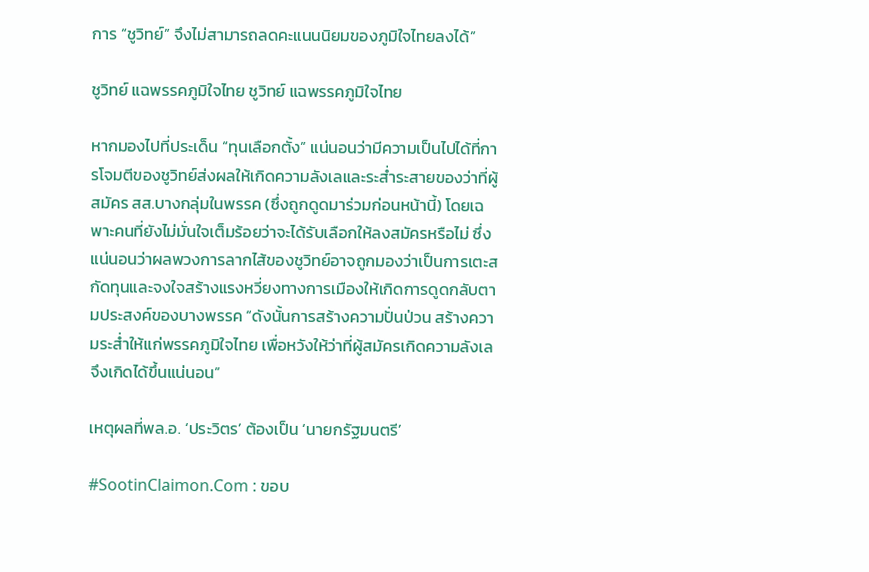การ “ชูวิทย์” จึงไม่สามารถลดคะแนนนิยมของภูมิใจไทยลงได้”

ชูวิทย์ แฉพรรคภูมิใจไทย ชูวิทย์ แฉพรรคภูมิใจไทย

หากมองไปที่ประเด็น “ทุนเลือกตั้ง” แน่นอนว่ามีความเป็นไปได้ที่การโจมตีของชูวิทย์ส่งผลให้เกิดความลังเลและระส่ำระสายของว่าที่ผู้สมัคร สส.บางกลุ่มในพรรค (ซึ่งถูกดูดมาร่วมก่อนหน้านี้) โดยเฉพาะคนที่ยังไม่มั่นใจเต็มร้อยว่าจะได้รับเลือกให้ลงสมัครหรือไม่ ซึ่งแน่นอนว่าผลพวงการลากไส้ของชูวิทย์อาจถูกมองว่าเป็นการเตะสกัดทุนและจงใจสร้างแรงหวี่ยงทางการเมืองให้เกิดการดูดกลับตามประสงค์ของบางพรรค “ดังนั้นการสร้างความปั่นป่วน สร้างความระส่ำให้แก่พรรคภูมิใจไทย เพื่อหวังให้ว่าที่ผู้สมัครเกิดความลังเลจึงเกิดได้ขึ้นแน่นอน”

เหตุผลที่พล.อ. ‘ประวิตร’ ต้องเป็น ‘นายกรัฐมนตรี’

#SootinClaimon.Com : ขอบ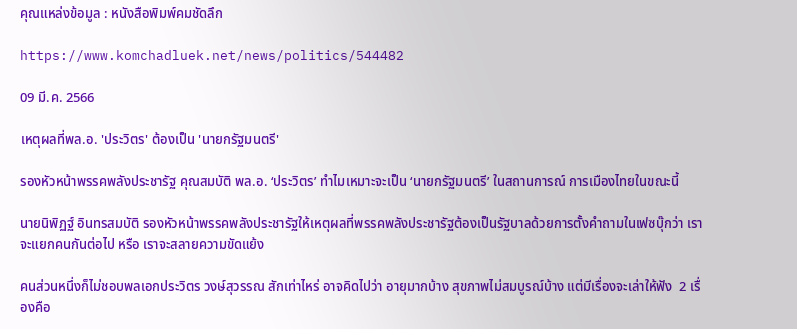คุณแหล่งข้อมูล : หนังสือพิมพ์คมชัดลึก

https://www.komchadluek.net/news/politics/544482

09 มี.ค. 2566

เหตุผลที่พล.อ. 'ประวิตร' ต้องเป็น 'นายกรัฐมนตรี'

รองหัวหน้าพรรคพลังประชารัฐ คุณสมบัติ พล.อ. ‘ประวิตร’ ทำไมเหมาะจะเป็น ‘นายกรัฐมนตรี’ ในสถานการณ์ การเมืองไทยในขณะนี้

นายนิพิฏฐ์ อินทรสมบัติ รองหัวหน้าพรรคพลังประชารัฐให้เหตุผลที่พรรคพลังประชารัฐต้องเป็นรัฐบาลด้วยการตั้งคำถามในเฟซบุ๊กว่า เราจะแยกคนกันต่อไป หรือ เราจะสลายความขัดแย้ง

คนส่วนหนึ่งก็ไม่ชอบพลเอกประวิตร วงษ์สุวรรณ สักเท่าไหร่ อาจคิดไปว่า อายุมากบ้าง สุขภาพไม่สมบูรณ์บ้าง แต่มีเรื่องจะเล่าให้ฟัง  2 เรื่องคือ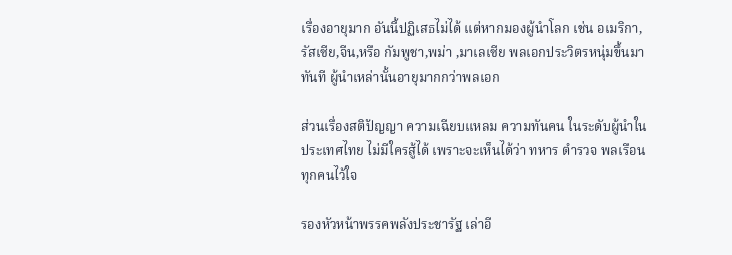เรื่องอายุมาก อันนี้ปฏิเสธไม่ได้ แต่หากมองผู้นำโลก เช่น อเมริกา,รัสเซีย,จีน,หรือ กัมพูชา,พม่า ,มาเลเซีย พลเอกประวิตรหนุ่มขึ้นมาทันที ผู้นำเหล่านั้นอายุมากกว่าพลเอก

ส่วนเรื่องสติปัญญา ความเฉียบแหลม ความทันคน ในระดับผู้นำในประเทศไทย ไม่มีใครสู้ได้ เพราะจะเห็นได้ว่า ทหาร ตำรวจ พลเรือน ทุกคนไว้ใจ

รองหัวหน้าพรรคพลังประชารัฐ เล่าอี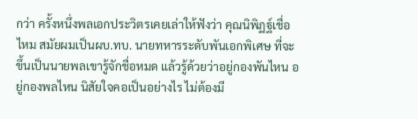กว่า ครั้งหนึ่งพลเอกประวิตรเคยเล่าให้ฟังว่า คุณนิพิฏฐ์เชื่อไหม สมัยผมเป็นผบ.ทบ. นายทหารระดับพันเอกพิเศษ ที่จะขึ้นเป็นนายพลเขารู้จักชื่อหมด แล้วรู้ด้วยว่าอยู่กองพันไหน อยู่กองพลไหน นิสัยใจคอเป็นอย่างไร ไม่ต้องมี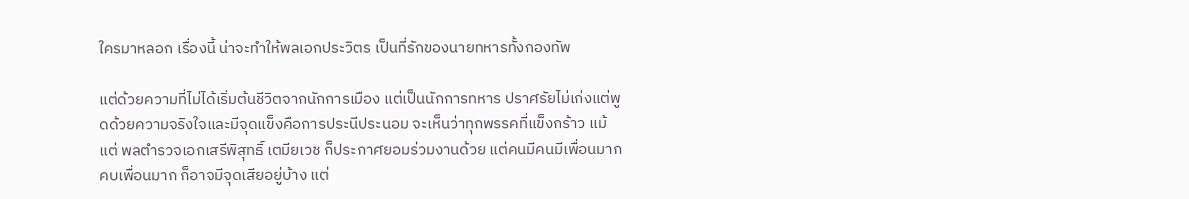ใครมาหลอก เรื่องนี้ น่าจะทำให้พลเอกประวิตร เป็นที่รักของนายทหารทั้งกองทัพ

แต่ด้วยความที่ไม่ได้เริ่มต้นชีวิตจากนักการเมือง แต่เป็นนักการทหาร ปราศรัยไม่เก่งแต่พูดด้วยความจริงใจและมีจุดแข็งคือการประนีประนอม จะเห็นว่าทุกพรรคที่แข็งกร้าว แม้แต่ พลตำรวจเอกเสรีพิสุทธิ์ เตมียเวช ก็ประกาศยอมร่วมงานด้วย แต่คนมีคนมีเพื่อนมาก คบเพื่อนมาก ก็อาจมีจุดเสียอยู่บ้าง แต่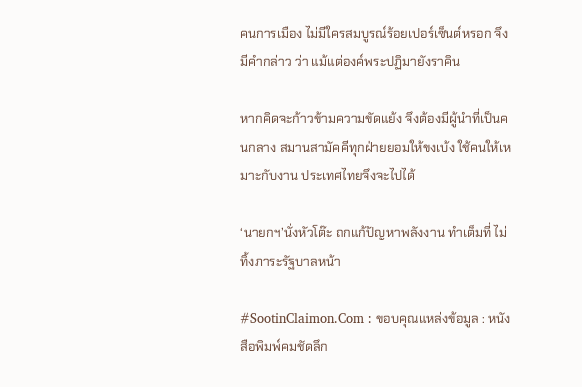คนการเมือง ไม่มีใครสมบูรณ์ร้อยเปอร์เซ็นต์หรอก จึงมีคำกล่าว ว่า แม้แต่องค์พระปฏิมายังราคิน

หากคิดจะก้าวข้ามความขัดแย้ง จึงต้องมีผู้นำที่เป็นคนกลาง สมานสามัคคีทุกฝ่ายยอมให้ขงเบ้ง ใช้คนให้เหมาะกับงาน ประเทศไทยจึงจะไปได้

‘นายกฯ’นั่งหัวโต๊ะ ถกแก้ปัญหาพลังงาน ทำเต็มที่ ไม่ทิ้งภาระรัฐบาลหน้า

#SootinClaimon.Com : ขอบคุณแหล่งข้อมูล : หนังสือพิมพ์คมชัดลึก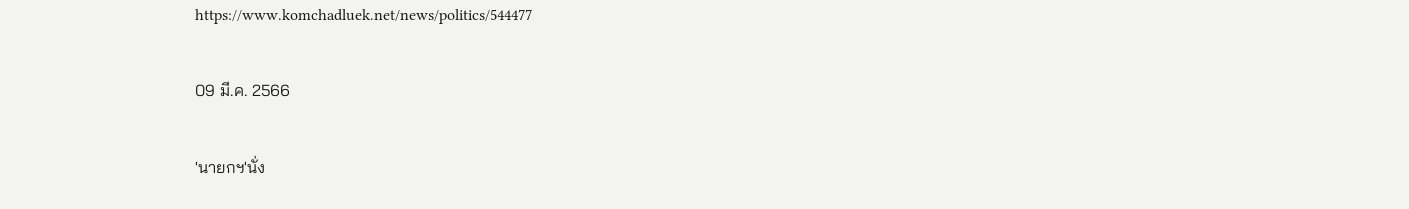https://www.komchadluek.net/news/politics/544477

09 มี.ค. 2566

'นายกฯ'นั่ง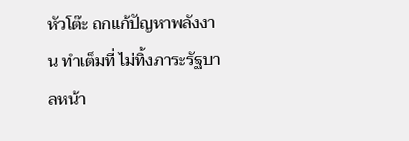หัวโต๊ะ ถกแก้ปัญหาพลังงาน ทำเต็มที่ ไม่ทิ้งภาระรัฐบาลหน้า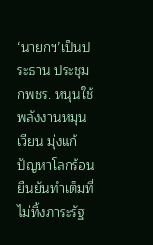‘นายกฯ’เป็นประธาน ประชุมกพชร. หนุนใช้พลังงานหมุนเวียน มุ่งแก้ปัญหาโลกร้อน ยืนยันทำเต็มที่ ไม่ทิ้งภาระรัฐ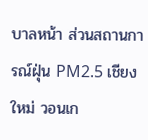บาลหน้า ส่วนสถานการณ์ฝุ่น PM2.5 เชียงใหม่ วอนเก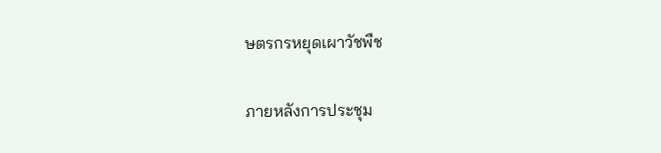ษตรกรหยุดเผาวัชพืช

ภายหลังการประชุม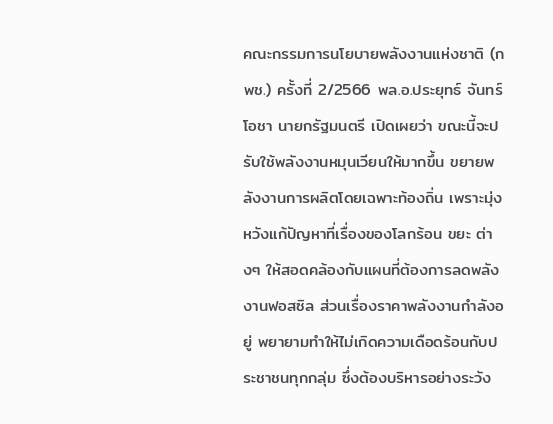คณะกรรมการนโยบายพลังงานแห่งชาติ (กพช.) ครั้งที่ 2/2566 พล.อ.ประยุทธ์ จันทร์โอชา นายกรัฐมนตรี เปิดเผยว่า ขณะนี้จะปรับใช้พลังงานหมุนเวียนให้มากขึ้น ขยายพลังงานการผลิตโดยเฉพาะท้องถิ่น เพราะมุ่งหวังแก้ปัญหาที่เรื่องของโลกร้อน ขยะ ต่างๆ ให้สอดคล้องกับแผนที่ต้องการลดพลังงานฟอสซิล ส่วนเรื่องราคาพลังงานกำลังอยู่ พยายามทำให้ไม่เกิดความเดือดร้อนกับประชาชนทุกกลุ่ม ซึ่งต้องบริหารอย่างระวัง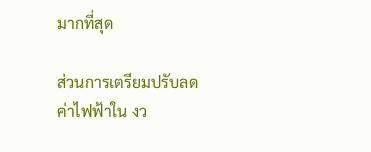มากที่สุด

ส่วนการเตรียมปรับลดค่าไฟฟ้าใน งว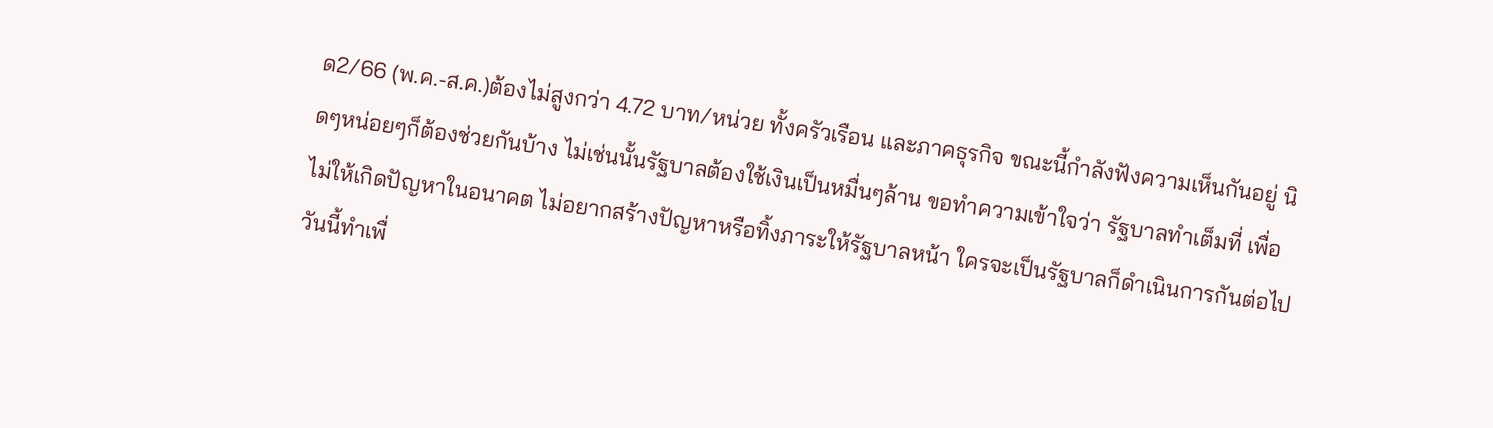ด2/66 (พ.ค.-ส.ค.)ต้องไม่สูงกว่า 4.72 บาท/หน่วย ทั้งครัวเรือน และภาคธุรกิจ ขณะนี้กำลังฟังความเห็นกันอยู่ นิดๆหน่อยๆก็ต้องช่วยกันบ้าง ไม่เช่นนั้นรัฐบาลต้องใช้เงินเป็นหมื่นๆล้าน ขอทำความเข้าใจว่า รัฐบาลทำเต็มที่ เพื่อไม่ให้เกิดปัญหาในอนาคต ไม่อยากสร้างปัญหาหรือทิ้งภาระให้รัฐบาลหน้า ใครจะเป็นรัฐบาลก็ดำเนินการกันต่อไป วันนี้ทำเพื่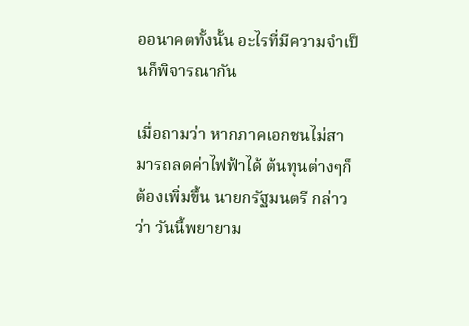ออนาคตทั้งนั้น อะไรที่มีความจำเป็นก็พิจารณากัน

เมื่อถามว่า หากภาคเอกชนไม่สามารถลดค่าไฟฟ้าได้ ต้นทุนต่างๆก็ต้องเพิ่มขึ้น นายกรัฐมนตรี กล่าวว่า วันนี้พยายาม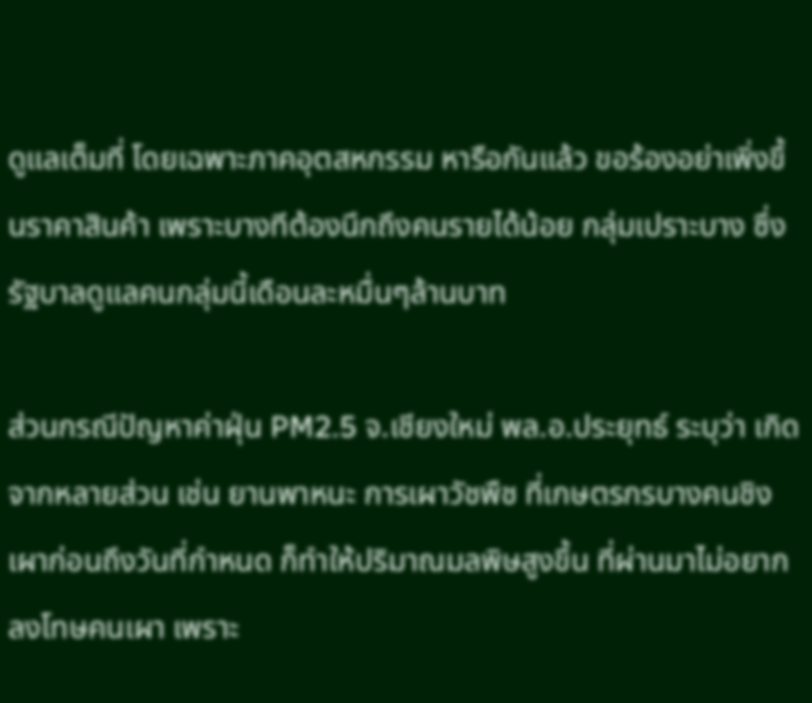ดูแลเต็มที่ โดยเฉพาะภาคอุตสหกรรม หารือกันแล้ว ขอร้องอย่าเพิ่งขึ้นราคาสินค้า เพราะบางทีต้องนึกถึงคนรายได้น้อย กลุ่มเปราะบาง ซึ่งรัฐบาลดูแลคนกลุ่มนี้เดือนละหมื่นๆล้านบาท

ส่วนกรณีปัญหาค่าฝุ่น PM2.5 จ.เชียงใหม่ พล.อ.ประยุทธ์ ระบุว่า เกิดจากหลายส่วน เช่น ยานพาหนะ การเผาวัชพืช ที่เกษตรกรบางคนชิงเผาก่อนถึงวันที่กำหนด ก็ทำให้ปริมาณมลพิษสูงขึ้น ที่ผ่านมาไม่อยากลงโทษคนเผา เพราะ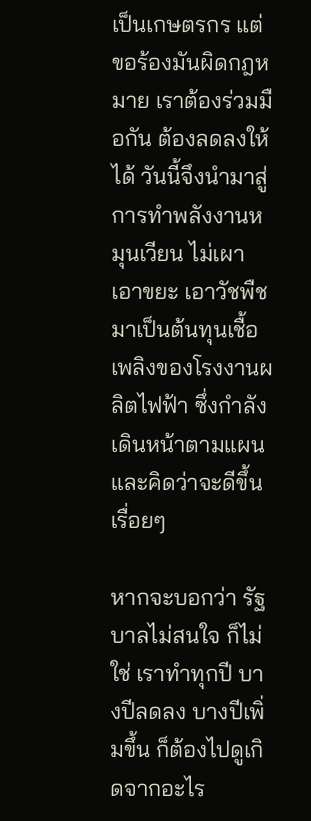เป็นเกษตรกร แต่ขอร้องมันผิดกฎหมาย เราต้องร่วมมือกัน ต้องลดลงให้ได้ วันนี้จึงนำมาสู่การทำพลังงานหมุนเวียน ไม่เผา เอาขยะ เอาวัชพืช มาเป็นต้นทุนเชื้อเพลิงของโรงงานผลิตไฟฟ้า ซึ่งกำลังเดินหน้าตามแผนและคิดว่าจะดีขึ้นเรื่อยๆ

หากจะบอกว่า รัฐบาลไม่สนใจ ก็ไม่ใช่ เราทำทุกปี บางปีลดลง บางปีเพิ่มขึ้น ก็ต้องไปดูเกิดจากอะไร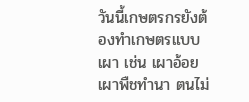วันนี้เกษตรกรยังต้องทำเกษตรแบบเผา เช่น เผาอ้อย เผาพืชทำนา ตนไม่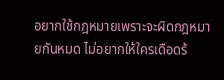อยากใช้กฎหมายเพราะจะผิดกฎหมายกันหมด ไม่อยากให้ใครเดือดร้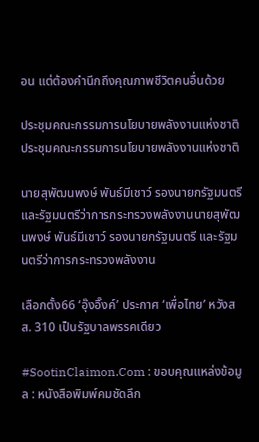อน แต่ต้องคำนึกถึงคุณภาพชีวิตคนอื่นด้วย

ประชุมคณะกรรมการนโยบายพลังงานแห่งชาติประชุมคณะกรรมการนโยบายพลังงานแห่งชาติ

นายสุพัฒนพงษ์ พันธ์มีเชาว์ รองนายกรัฐมนตรี และรัฐมนตรีว่าการกระทรวงพลังงานนายสุพัฒนพงษ์ พันธ์มีเชาว์ รองนายกรัฐมนตรี และรัฐมนตรีว่าการกระทรวงพลังงาน

เลือกตั้ง66 ‘อุ๊งอิ๊งค์’ ประกาศ ‘เพื่อไทย’ หวังสส. 310 เป็นรัฐบาลพรรคเดียว

#SootinClaimon.Com : ขอบคุณแหล่งข้อมูล : หนังสือพิมพ์คมชัดลึก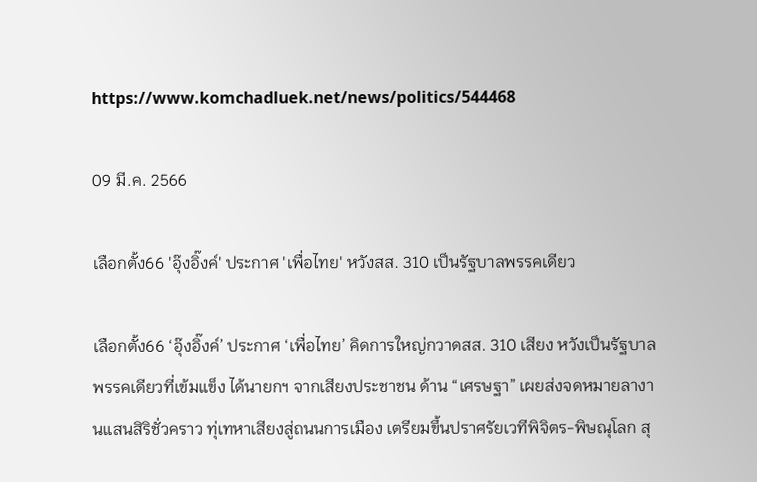https://www.komchadluek.net/news/politics/544468

09 มี.ค. 2566

เลือกตั้ง66 'อุ๊งอิ๊งค์' ประกาศ 'เพื่อไทย' หวังสส. 310 เป็นรัฐบาลพรรคเดียว

เลือกตั้ง66 ‘อุ๊งอิ๊งค์’ ประกาศ ‘เพื่อไทย’ คิดการใหญ่กวาดสส. 310 เสียง หวังเป็นรัฐบาลพรรคเดียวที่เข้มแข็ง ได้นายกฯ จากเสียงประชาชน ด้าน “เศรษฐา” เผยส่งจดหมายลางานแสนสิริชั่วคราว ทุ่เทหาเสียงสู่ถนนการเมือง เตรียมขึ้นปราศรัยเวทีพิจิตร-พิษณุโลก สุ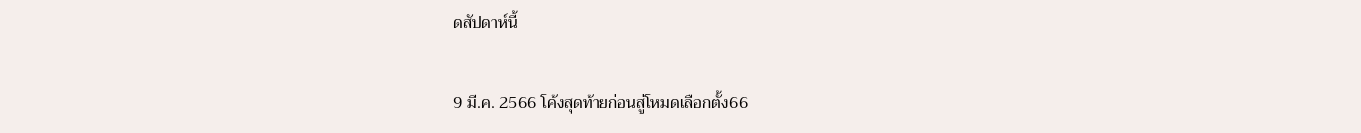ดสัปดาห์นี้

9 มี.ค. 2566 โค้งสุดท้ายก่อนสู่โหมดเลือกตั้ง66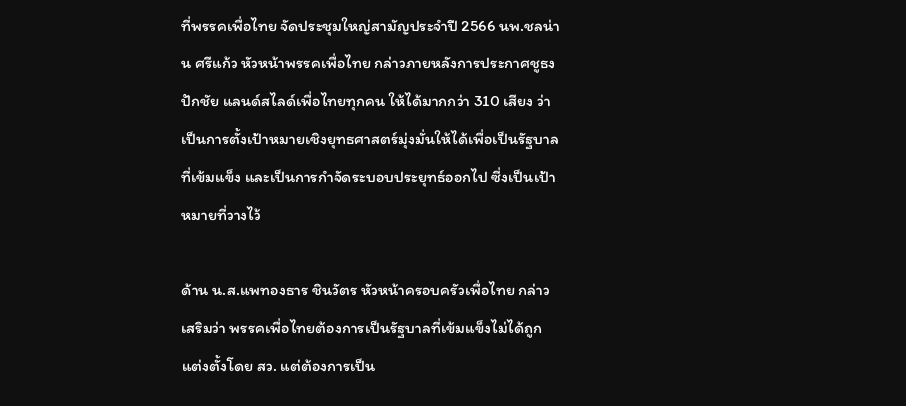ที่พรรคเพื่อไทย จัดประชุมใหญ่สามัญประจำปี 2566 นพ.ชลน่าน ศรีแก้ว หัวหน้าพรรคเพื่อไทย กล่าวภายหลังการประกาศชูธง ปักชัย แลนด์สไลด์เพื่อไทยทุกคน ให้ได้มากกว่า 310 เสียง ว่า เป็นการตั้งเป้าหมายเชิงยุทธศาสตร์มุ่งมั่นให้ได้เพื่อเป็นรัฐบาลที่เข้มแข็ง และเป็นการกำจัดระบอบประยุทธ์ออกไป ซี่งเป็นเป้าหมายที่วางไว้

ด้าน น.ส.แพทองธาร ชินวัตร หัวหน้าครอบครัวเพื่อไทย กล่าวเสริมว่า พรรคเพื่อไทยต้องการเป็นรัฐบาลที่เข้มแข็งไม่ได้ถูกแต่งตั้งโดย สว. แต่ต้องการเป็น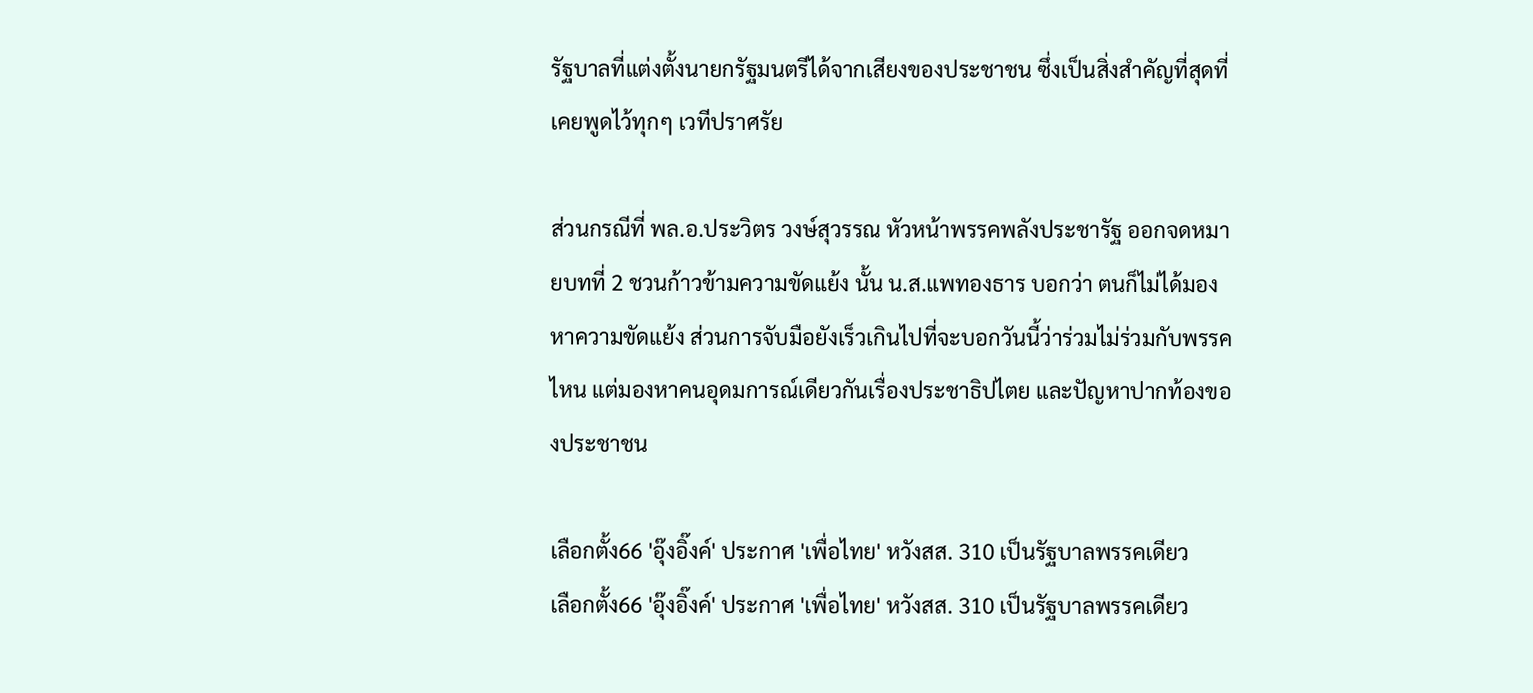รัฐบาลที่แต่งตั้งนายกรัฐมนตรีได้จากเสียงของประชาชน ซึ่งเป็นสิ่งสำคัญที่สุดที่เคยพูดไว้ทุกๆ เวทีปราศรัย

ส่วนกรณีที่ พล.อ.ประวิตร วงษ์สุวรรณ หัวหน้าพรรคพลังประชารัฐ ออกจดหมายบทที่ 2 ชวนก้าวข้ามความขัดแย้ง นั้น น.ส.แพทองธาร บอกว่า ตนก็ไม่ได้มองหาความขัดแย้ง ส่วนการจับมือยังเร็วเกินไปที่จะบอกวันนี้ว่าร่วมไม่ร่วมกับพรรคไหน แต่มองหาคนอุดมการณ์เดียวกันเรื่องประชาธิปไตย และปัญหาปากท้องของประชาชน

เลือกตั้ง66 'อุ๊งอิ๊งค์' ประกาศ 'เพื่อไทย' หวังสส. 310 เป็นรัฐบาลพรรคเดียว
เลือกตั้ง66 'อุ๊งอิ๊งค์' ประกาศ 'เพื่อไทย' หวังสส. 310 เป็นรัฐบาลพรรคเดียว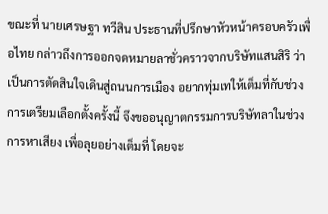ขณะที่ นายเศรษฐา ทวีสิน ประธานที่ปรึกษาหัวหน้าครอบครัวเพื่อไทย กล่าวถึงการออกจดหมายลาชั่วคราวจากบริษัทแสนสิริ ว่า เป็นการตัดสินใจเดินสู่ถนนการเมือง อยากทุ่มเทให้เต็มที่กับช่วงการเตรียมเลือกตั้งครั้งนี้ จึงขออนุญาตกรรมการบริษัทลาในช่วงการหาเสียง เพื่อลุยอย่างเต็มที่ โดยจะ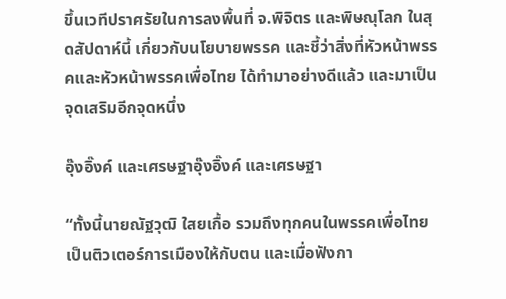ขึ้นเวทีปราศรัยในการลงพื้นที่ จ.พิจิตร และพิษณุโลก ในสุดสัปดาห์นี้ เกี่ยวกับนโยบายพรรค และชี้ว่าสิ่งที่หัวหน้าพรรคและหัวหน้าพรรคเพื่อไทย ได้ทำมาอย่างดีแล้ว และมาเป็นจุดเสริมอีกจุดหนึ่ง

อุ๊งอิ๊งค์ และเศรษฐาอุ๊งอิ๊งค์ และเศรษฐา

“ทั้งนี้นายณัฐวุฒิ ใสยเกื้อ รวมถึงทุกคนในพรรคเพื่อไทย เป็นติวเตอร์การเมืองให้กับตน และเมื่อฟังกา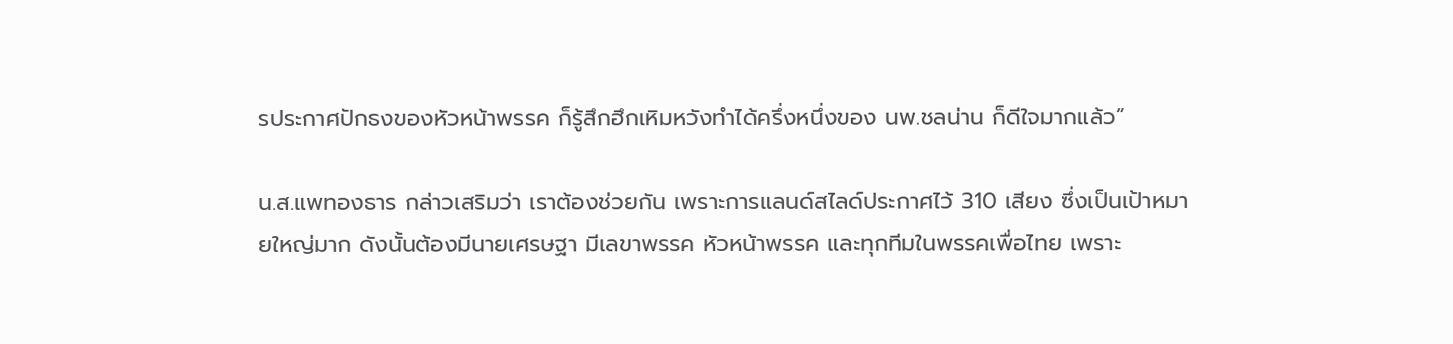รประกาศปักธงของหัวหน้าพรรค ก็รู้สึกฮึกเหิมหวังทำได้ครึ่งหนึ่งของ นพ.ชลน่าน ก็ดีใจมากแล้ว”

น.ส.แพทองธาร กล่าวเสริมว่า เราต้องช่วยกัน เพราะการแลนด์สไลด์ประกาศไว้ 310 เสียง ซึ่งเป็นเป้าหมายใหญ่มาก ดังนั้นต้องมีนายเศรษฐา มีเลขาพรรค หัวหน้าพรรค และทุกทีมในพรรคเพื่อไทย เพราะ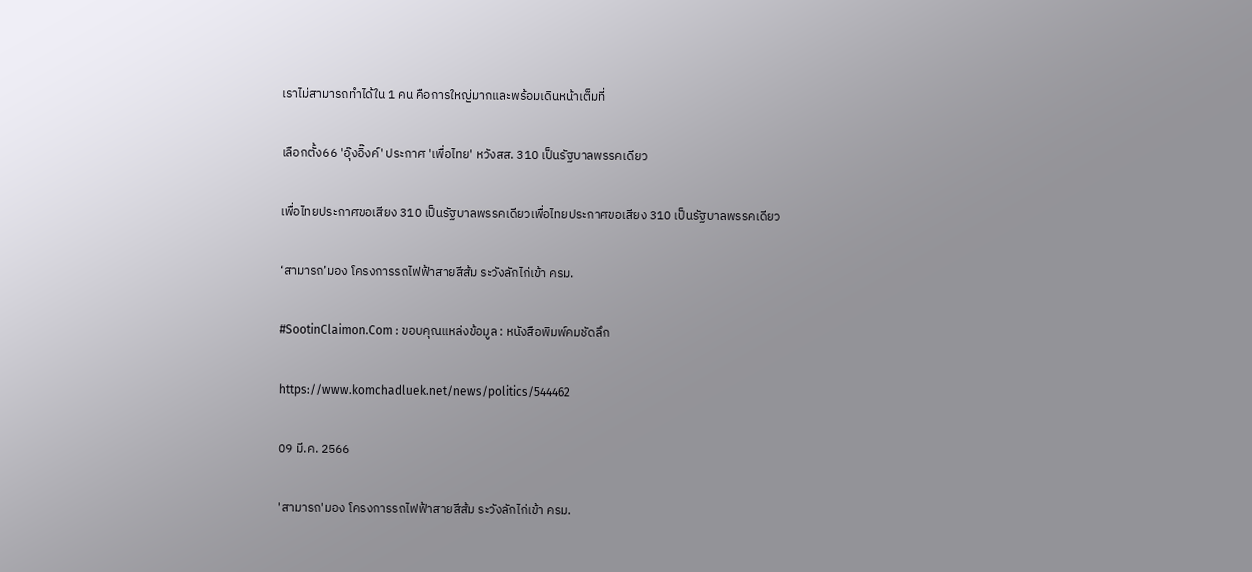เราไม่สามารถทำได้ใน 1 คน คือการใหญ่มากและพร้อมเดินหน้าเต็มที่

เลือกตั้ง66 'อุ๊งอิ๊งค์' ประกาศ 'เพื่อไทย' หวังสส. 310 เป็นรัฐบาลพรรคเดียว

เพื่อไทยประกาศขอเสียง 310 เป็นรัฐบาลพรรคเดียวเพื่อไทยประกาศขอเสียง 310 เป็นรัฐบาลพรรคเดียว

‘สามารถ’มอง โครงการรถไฟฟ้าสายสีส้ม ระวังลักไก่เข้า ครม.

#SootinClaimon.Com : ขอบคุณแหล่งข้อมูล : หนังสือพิมพ์คมชัดลึก

https://www.komchadluek.net/news/politics/544462

09 มี.ค. 2566

'สามารถ'มอง โครงการรถไฟฟ้าสายสีส้ม ระวังลักไก่เข้า ครม.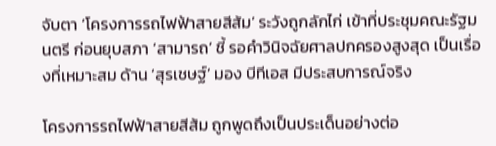จับตา ‘โครงการรถไฟฟ้าสายสีส้ม’ ระวังถูกลักไก่ เข้าที่ประชุมคณะรัฐมนตรี ก่อนยุบสภา ‘สามารถ’ ชี้ รอคำวินิจฉัยศาลปกครองสูงสุด เป็นเรื่องที่เหมาะสม ด้าน ‘สุรเชษฐ์’ มอง บีทีเอส มีประสบการณ์จริง

โครงการรถไฟฟ้าสายสีส้ม ถูกพูดถึงเป็นประเด็นอย่างต่อ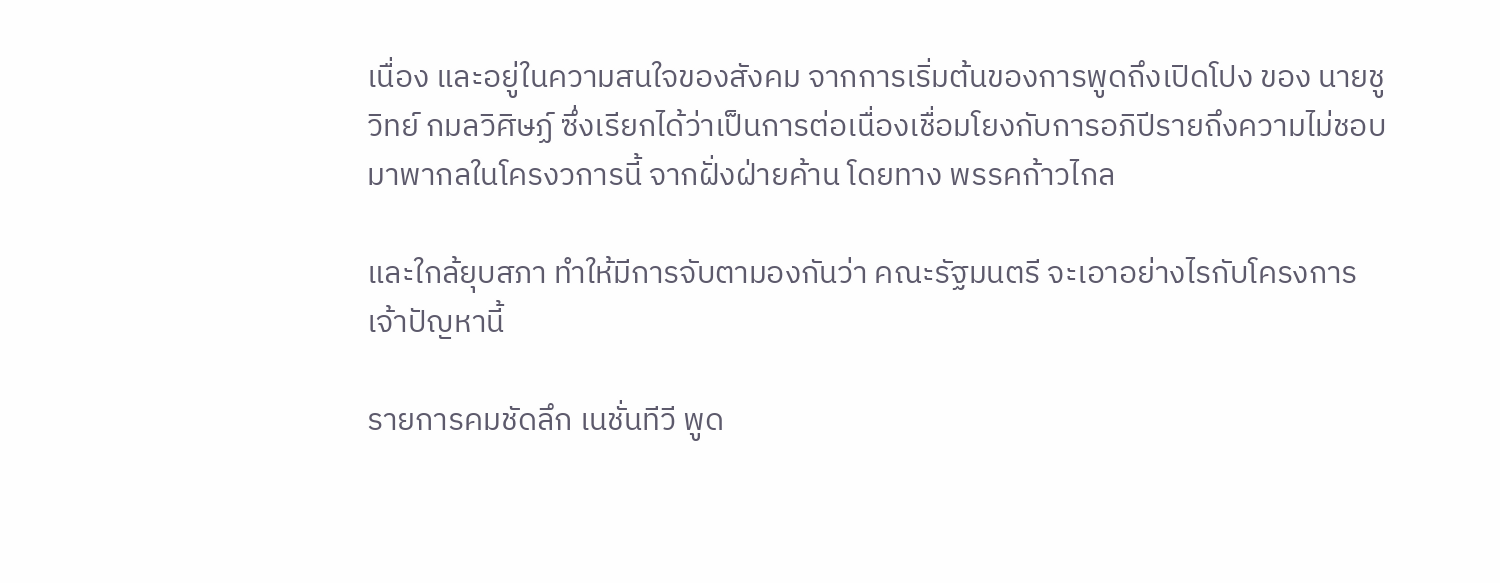เนื่อง และอยู่ในความสนใจของสังคม จากการเริ่มต้นของการพูดถึงเปิดโปง ของ นายชูวิทย์ กมลวิศิษฏ์ ซึ่งเรียกได้ว่าเป็นการต่อเนื่องเชื่อมโยงกับการอภิปีรายถึงความไม่ชอบมาพากลในโครงวการนี้ จากฝั่งฝ่ายค้าน โดยทาง พรรคก้าวไกล

และใกล้ยุบสภา ทำให้มีการจับตามองกันว่า คณะรัฐมนตรี จะเอาอย่างไรกับโครงการเจ้าปัญหานี้

รายการคมชัดลึก เนชั่นทีวี พูด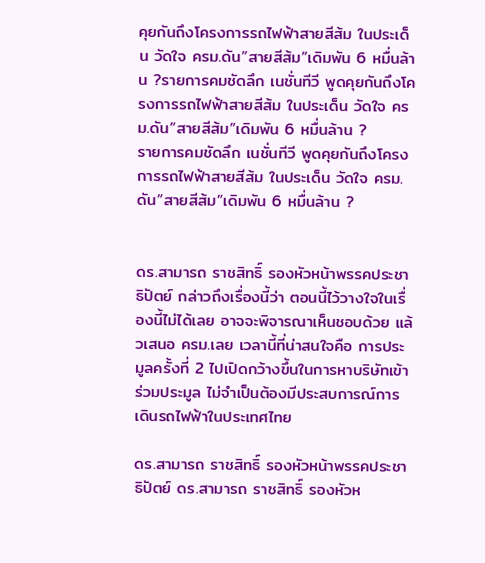คุยกันถึงโครงการรถไฟฟ้าสายสีส้ม ในประเด็น วัดใจ ครม.ดัน”สายสีส้ม”เดิมพัน 6 หมื่นล้าน ?รายการคมชัดลึก เนชั่นทีวี พูดคุยกันถึงโครงการรถไฟฟ้าสายสีส้ม ในประเด็น วัดใจ ครม.ดัน”สายสีส้ม”เดิมพัน 6 หมื่นล้าน ?
รายการคมชัดลึก เนชั่นทีวี พูดคุยกันถึงโครงการรถไฟฟ้าสายสีส้ม ในประเด็น วัดใจ ครม.ดัน”สายสีส้ม”เดิมพัน 6 หมื่นล้าน ?


ดร.สามารถ ราชสิทธิ์ รองหัวหน้าพรรคประชาธิปัตย์ กล่าวถึงเรื่องนี้ว่า ตอนนี้ไว้วางใจในเรื่องนี้ไม่ได้เลย อาจจะพิจารณาเห็นชอบด้วย แล้วเสนอ ครม.เลย เวลานี้ที่น่าสนใจคือ การประมูลครั้งที่ 2 ไปเปิดกว้างขึ้นในการหาบริษัทเข้าร่วมประมูล ไม่จำเป็นต้องมีประสบการณ์การเดินรถไฟฟ้าในประเทศไทย

ดร.สามารถ ราชสิทธิ์ รองหัวหน้าพรรคประชาธิปัตย์ ดร.สามารถ ราชสิทธิ์ รองหัวห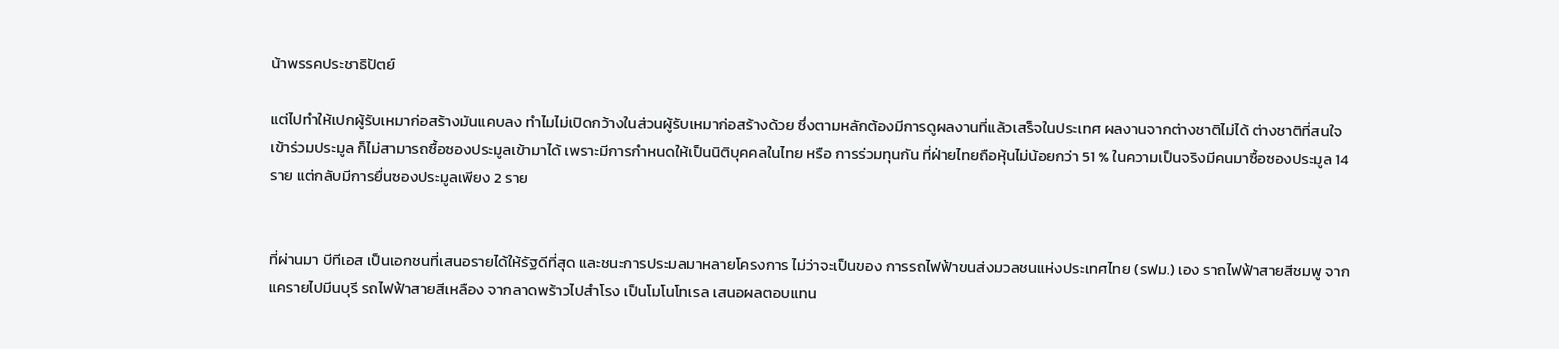น้าพรรคประชาธิปัตย์

แต่ไปทำให้เปกผู้รับเหมาก่อสร้างมันแคบลง ทำไมไม่เปิดกว้างในส่วนผู้รับเหมาก่อสร้างด้วย ซึ่งตามหลักต้องมีการดูผลงานที่แล้วเสร็จในประเทศ ผลงานจากต่างชาติไม่ได้ ต่างชาติที่สนใจเข้าร่วมประมูล ก็ไม่สามารถซื้อซองประมูลเข้ามาได้ เพราะมีการกำหนดให้เป็นนิติบุคคลในไทย หรือ การร่วมทุนกัน ที่ฝ่ายไทยถือหุ้นไม่น้อยกว่า 51 % ในความเป็นจริงมีคนมาซื้อซองประมูล 14 ราย แต่กลับมีการยื่นซองประมูลเพียง 2 ราย


ที่ผ่านมา บีทีเอส เป็นเอกชนที่เสนอรายได้ให้รัฐดีที่สุด และชนะการประมลมาหลายโครงการ ไม่ว่าจะเป็นของ การรถไฟฟ้าขนส่งมวลชนแห่งประเทศไทย (รฟม.) เอง ราถไฟฟ้าสายสีชมพู จากแครายไปมีนบุรี รถไฟฟ้าสายสีเหลือง จากลาดพร้าวไปสำโรง เป็นโมโนโทเรล เสนอผลตอบแทน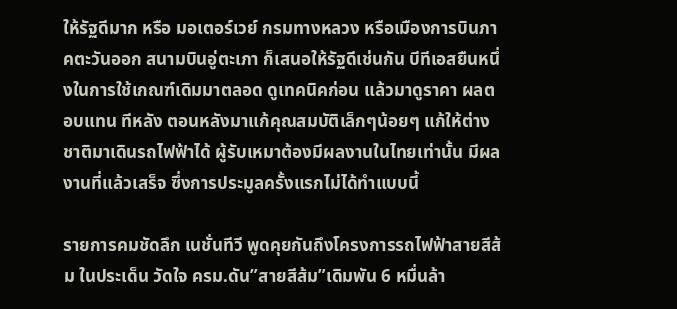ให้รัฐดีมาก หรือ มอเตอร์เวย์ กรมทางหลวง หรือเมืองการบินภาคตะวันออก สนามบินอู่ตะเภา ก็เสนอให้รัฐดีเช่นกัน บีทีเอสยืนหนึ่งในการใช้เกณฑ์เดิมมาตลอด ดูเทคนิคก่อน แล้วมาดูราคา ผลตอบแทน ทีหลัง ตอนหลังมาแก้คุณสมบัติเล็กๆน้อยๆ แก้ให้ต่างชาติมาเดินรถไฟฟ้าได้ ผู้รับเหมาต้องมีผลงานในไทยเท่านั้น มีผลงานที่แล้วเสร็จ ซึ่งการประมูลครั้งแรกไม่ได้ทำแบบนี้

รายการคมชัดลึก เนชั่นทีวี พูดคุยกันถึงโครงการรถไฟฟ้าสายสีส้ม ในประเด็น วัดใจ ครม.ดัน”สายสีส้ม”เดิมพัน 6 หมื่นล้า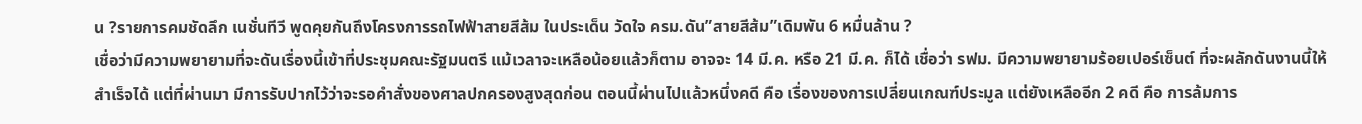น ?รายการคมชัดลึก เนชั่นทีวี พูดคุยกันถึงโครงการรถไฟฟ้าสายสีส้ม ในประเด็น วัดใจ ครม.ดัน”สายสีส้ม”เดิมพัน 6 หมื่นล้าน ?
เชื่อว่ามีความพยายามที่จะดันเรื่องนี้เข้าที่ประชุมคณะรัฐมนตรี แม้เวลาจะเหลือน้อยแล้วก็ตาม อาจจะ 14 มี.ค. หรือ 21 มี.ค. ก็ได้ เชื่อว่า รฟม. มีความพยายามร้อยเปอร์เซ็นต์ ที่จะผลักดันงานนี้ให้สำเร็จได้ แต่ที่ผ่านมา มีการรับปากไว้ว่าจะรอคำสั่งของศาลปกครองสูงสุดก่อน ตอนนี้ผ่านไปแล้วหนึ่งคดี คือ เรื่องของการเปลี่ยนเกณฑ์ประมูล แต่ยังเหลืออีก 2 คดี คือ การล้มการ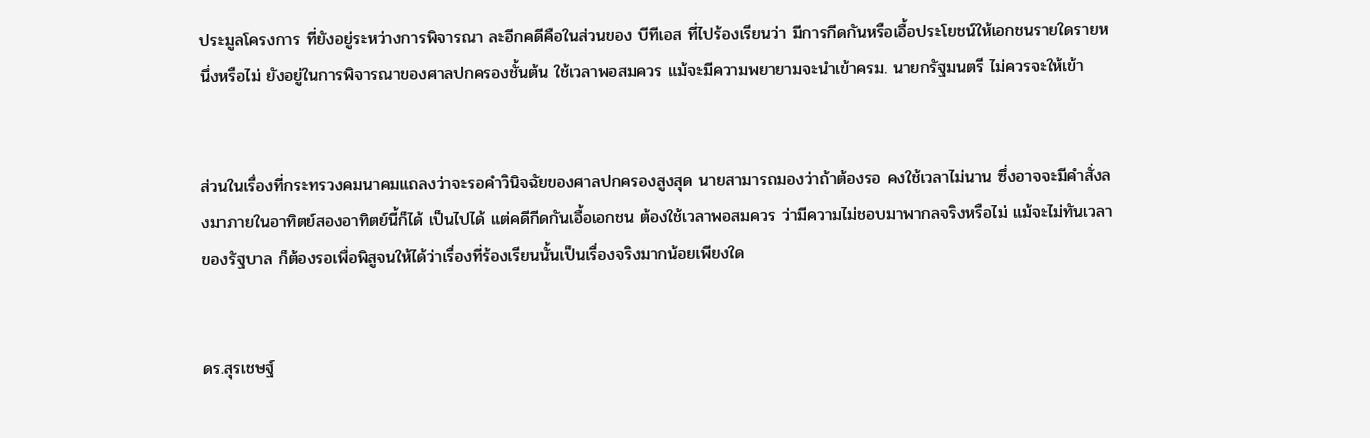ประมูลโครงการ ที่ยังอยู่ระหว่างการพิจารณา ละอีกคดีคือในส่วนของ บีทีเอส ที่ไปร้องเรียนว่า มีการกีดกันหรือเอื้อประโยชน์ให้เอกชนรายใดรายหนึ่งหรือไม่ ยังอยู่ในการพิจารณาของศาลปกครองชั้นต้น ใช้เวลาพอสมควร แม้จะมีความพยายามจะนำเข้าครม. นายกรัฐมนตรี ไม่ควรจะให้เข้า


ส่วนในเรื่องที่กระทรวงคมนาคมแถลงว่าจะรอคำวินิจฉัยของศาลปกครองสูงสุด นายสามารถมองว่าถ้าต้องรอ คงใช้เวลาไม่นาน ซึ่งอาจจะมีคำสั่งลงมาภายในอาทิตย์สองอาทิตย์นี้ก็ได้ เป็นไปได้ แต่คดีกีดกันเอื้อเอกชน ต้องใช้เวลาพอสมควร ว่ามีความไม่ชอบมาพากลจริงหรือไม่ แม้จะไม่ทันเวลาของรัฐบาล ก็ต้องรอเพื่อพิสูจนให้ได้ว่าเรื่องที่ร้องเรียนนั้นเป็นเรื่องจริงมากน้อยเพียงใด


ดร.สุรเชษฐ์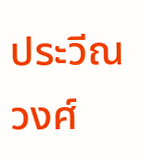ประวีณวงศ์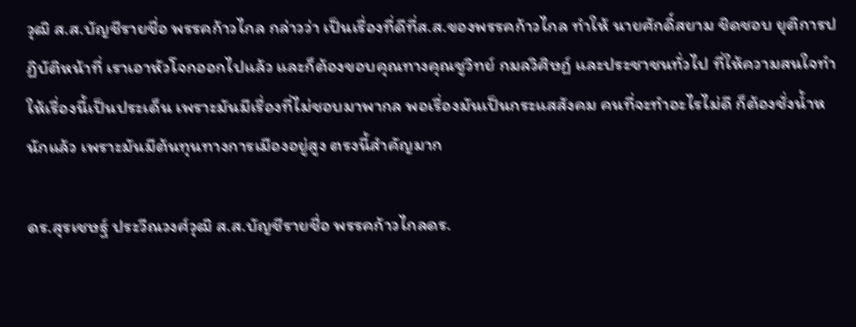วุฒิ ส.ส.บัญชีรายชื่อ พรรคก้าวไกล กล่าวว่า เป็นเรื่องที่ดีที่ส.ส.ของพรรคก้าวไกล ทำให้ นายศักดิ์สยาม ชิดชอบ ยุติการปฏิบัติหน้าที่ เราเอาหัวโจกออกไปแล้ว และก็ต้องขอบคุณทางคุณชูวิทย์ กมลวิศิษฏ์ และประชาชนทั่วไป ที่ให้ความสนใจทำให้เรื่องนี้เป็นประเด็น เพราะมันมีเรื่องที่ไม่ชอบมาพากล พอเรื่องมันเป็นกระแสสังคม คนที่จะทำอะไรไม่ดี ก็ต้องชั่งน้ำหนักแล้ว เพราะมันมีต้นทุนทางการเมืองอยู่สูง ตรงนี้สำคัญมาก

ดร.สุรเชษฐ์ ประวีณวงศ์วุฒิ ส.ส.บัญชีรายชื่อ พรรคก้าวไกลดร.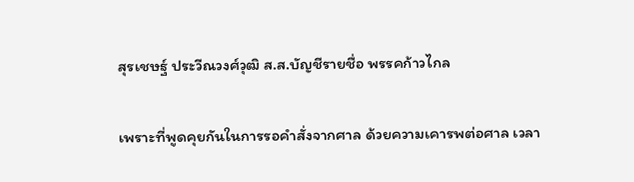สุรเชษฐ์ ประวีณวงศ์วุฒิ ส.ส.บัญชีรายชื่อ พรรคก้าวไกล

เพราะที่พูดคุยกันในการรอคำสั่งจากศาล ด้วยความเคารพต่อศาล เวลา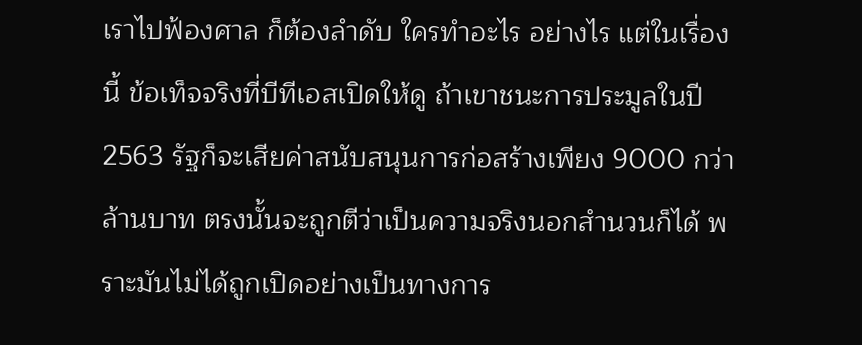เราไปฟ้องศาล ก็ต้องลำดับ ใครทำอะไร อย่างไร แต่ในเรื่องนี้ ข้อเท็จจริงที่บีทีเอสเปิดให้ดู ถ้าเขาชนะการประมูลในปี 2563 รัฐก็จะเสียค่าสนับสนุนการก่อสร้างเพียง 9000 กว่าล้านบาท ตรงนั้นจะถูกตีว่าเป็นความจริงนอกสำนวนก็ได้ พราะมันไม่ได้ถูกเปิดอย่างเป็นทางการ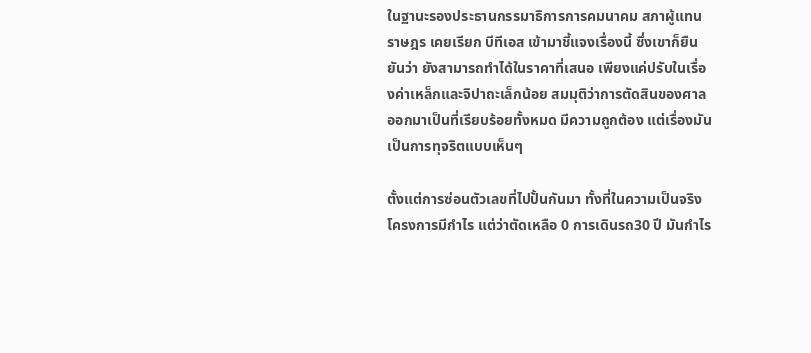ในฐานะรองประธานกรรมาธิการการคมนาคม สภาผู้แทนราษฎร เคยเรียก บีทีเอส เข้ามาชี้แจงเรื่องนี้ ซึ่งเขาก็ยืนยันว่า ยังสามารถทำได้ในราคาที่เสนอ เพียงแค่ปรับในเรื่องค่าเหล็กและจิปาถะเล็กน้อย สมมุติว่าการตัดสินของศาลออกมาเป็นที่เรียบร้อยทั้งหมด มีความถูกต้อง แต่เรื่องมันเป็นการทุจริตแบบเห็นๆ

ตั้งแต่การซ่อนตัวเลขที่ไปปั้นกันมา ทั้งที่ในความเป็นจริงโครงการมีกำไร แต่ว่าตัดเหลือ 0 การเดินรถ30 ปี มันกำไร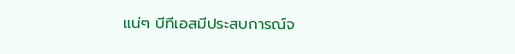แน่ๆ บีทีเอสมีประสบการณ์จ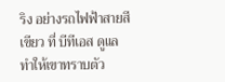ริง อย่างรถไฟฟ้าสายสีเขียว ที่ บีทีเอส ดูแล ทำให้เขาทราบตัว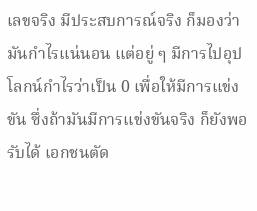เลขจริง มีประสบการณ์จริง ก็มองว่ามันกำไรแน่นอน แต่อยู่ ๆ มีการไปอุปโลกน์กำไรว่าเป็น 0 เพื่อให้มีการแข่งขัน ซึ่งถ้ามันมีการแข่งขันจริง ก็ยังพอรับได้ เอกชนตัด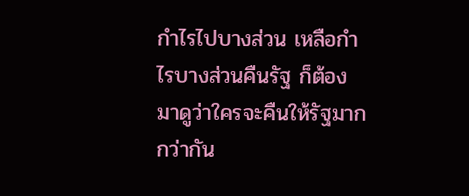กำไรไปบางส่วน เหลือกำไรบางส่วนคืนรัฐ ก็ต้องมาดูว่าใครจะคืนให้รัฐมากกว่ากัน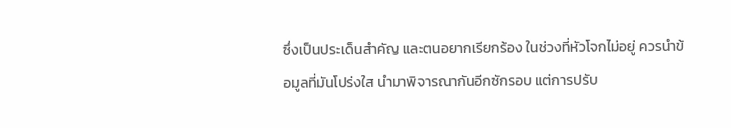ซึ่งเป็นประเด็นสำคัญ และตนอยากเรียกร้อง ในช่วงที่หัวโจกไม่อยู่ ควรนำข้อมูลที่มันโปร่งใส นำมาพิจารณากันอีกซักรอบ แต่การปรับ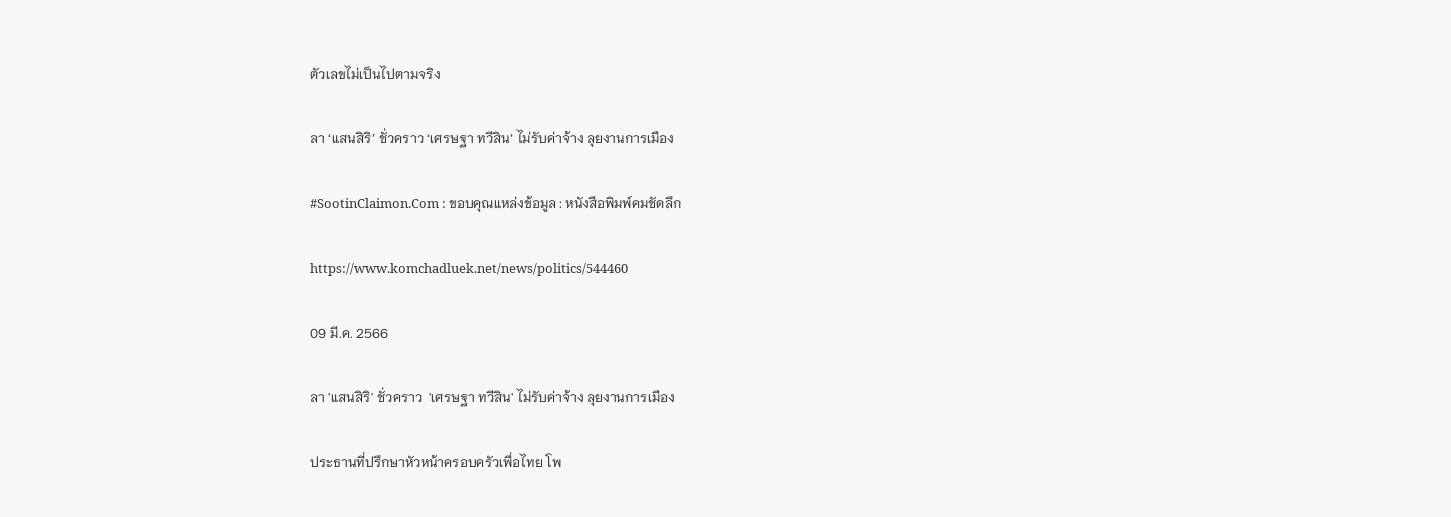ตัวเลขไม่เป็นไปตามจริง

ลา ‘แสนสิริ’ ชั่วคราว ‘เศรษฐา ทวีสิน’ ไม่รับค่าจ้าง ลุยงานการเมือง

#SootinClaimon.Com : ขอบคุณแหล่งข้อมูล : หนังสือพิมพ์คมชัดลึก

https://www.komchadluek.net/news/politics/544460

09 มี.ค. 2566

ลา 'แสนสิริ' ชั่วคราว  'เศรษฐา ทวีสิน' ไม่รับค่าจ้าง ลุยงานการเมือง

ประธานที่ปรึกษาหัวหน้าครอบครัวเพื่อไทย โพ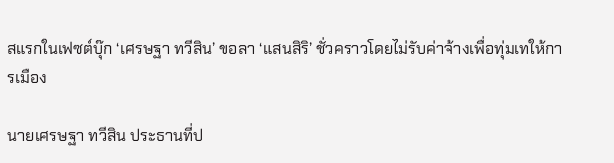สแรกในเฟซต์บุ๊ก ‘เศรษฐา ทวีสิน’ ขอลา ‘แสนสิริ’ ชั่วคราวโดยไม่รับค่าจ้างเพื่อทุ่มเทให้การเมือง

นายเศรษฐา ทวีสิน ประธานที่ป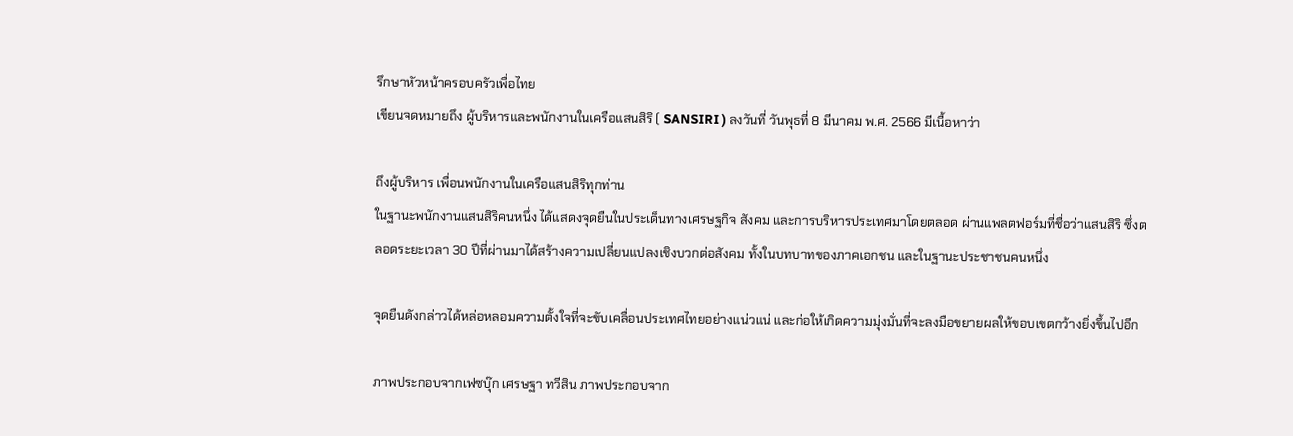รึกษาหัวหน้าครอบครัวเพื่อไทย
เขียนจดหมายถึง ผู้บริหารและพนักงานในเครือแสนสิริ ( SANSIRI ) ลงวันที่ วันพุธที่ 8 มีนาคม พ.ศ. 2566 มีเนื้อหาว่า

ถึงผู้บริหาร เพื่อนพนักงานในเครือแสนสิริทุกท่าน
ในฐานะพนักงานแสนสิริคนหนึ่ง ได้แสดงจุดยืนในประเด็นทางเศรษฐกิจ สังคม และการบริหารประเทศมาโดยตลอด ผ่านแพลตฟอร์มที่ชื่อว่าแสนสิริ ซึ่งตลอดระยะเวลา 30 ปีที่ผ่านมาได้สร้างความเปลี่ยนแปลงเชิงบวกต่อสังคม ทั้งในบทบาทของภาคเอกชน และในฐานะประชาชนคนหนึ่ง

จุดยืนดังกล่าวได้หล่อหลอมความตั้งใจที่จะขับเคลื่อนประเทศไทยอย่างแน่วแน่ และก่อให้เกิดความมุ่งมั่นที่จะลงมือขยายผลให้ขอบเขตกว้างยิ่งขึ้นไปอีก

ภาพประกอบจากเฟซบุ๊ก เศรษฐา ทวีสิน ภาพประกอบจาก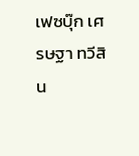เฟซบุ๊ก เศรษฐา ทวีสิน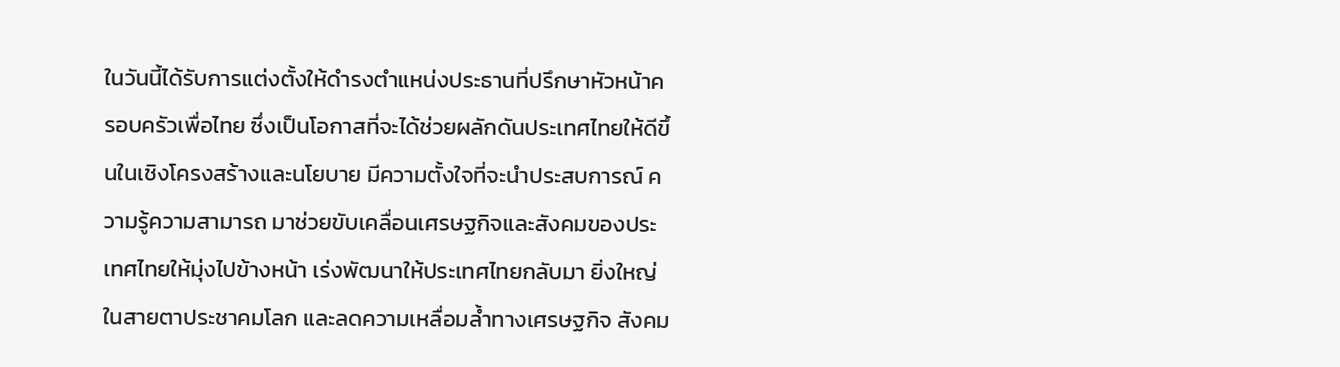ในวันนี้ได้รับการแต่งตั้งให้ดำรงตำแหน่งประธานที่ปรึกษาหัวหน้าครอบครัวเพื่อไทย ซึ่งเป็นโอกาสที่จะได้ช่วยผลักดันประเทศไทยให้ดีขึ้นในเชิงโครงสร้างและนโยบาย มีความตั้งใจที่จะนำประสบการณ์ ความรู้ความสามารถ มาช่วยขับเคลื่อนเศรษฐกิจและสังคมของประเทศไทยให้มุ่งไปข้างหน้า เร่งพัฒนาให้ประเทศไทยกลับมา ยิ่งใหญ่ในสายตาประชาคมโลก และลดความเหลื่อมล้ำทางเศรษฐกิจ สังคม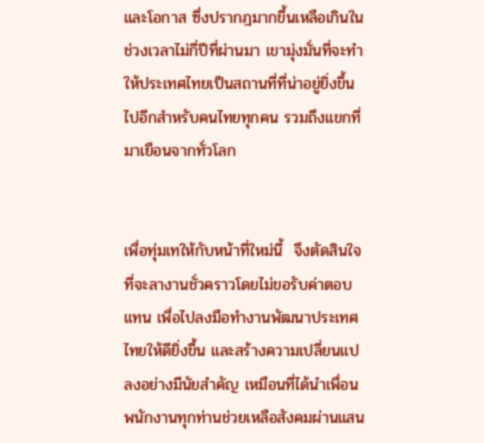และโอกาส ซึ่งปรากฎมากขึ้นเหลือเกินใน ช่วงเวลาไม่กี่ปีที่ผ่านมา เขามุ่งมั่นที่จะทำให้ประเทศไทยเป็นสถานที่ที่น่าอยู่ยิ่งขึ้นไปอีกสำหรับคนไทยทุกคน รวมถึงแขกที่มาเยือนจากทั่วโลก


เพื่อทุ่มเทให้กับหน้าที่ใหม่นี้  จึงตัดสินใจที่จะลางานชั่วคราวโดยไม่ขอรับค่าตอบแทน เพื่อไปลงมือทำงานพัฒนาประเทศไทยให้ดียิ่งขึ้น และสร้างความเปลี่ยนแปลงอย่างมีนัยสำคัญ เหมือนที่ได้นำเพื่อนพนักงานทุกท่านช่วยเหลือสังคมผ่านแสน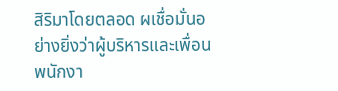สิริมาโดยตลอด ผเชื่อมั่นอย่างยิ่งว่าผู้บริหารและเพื่อนพนักงา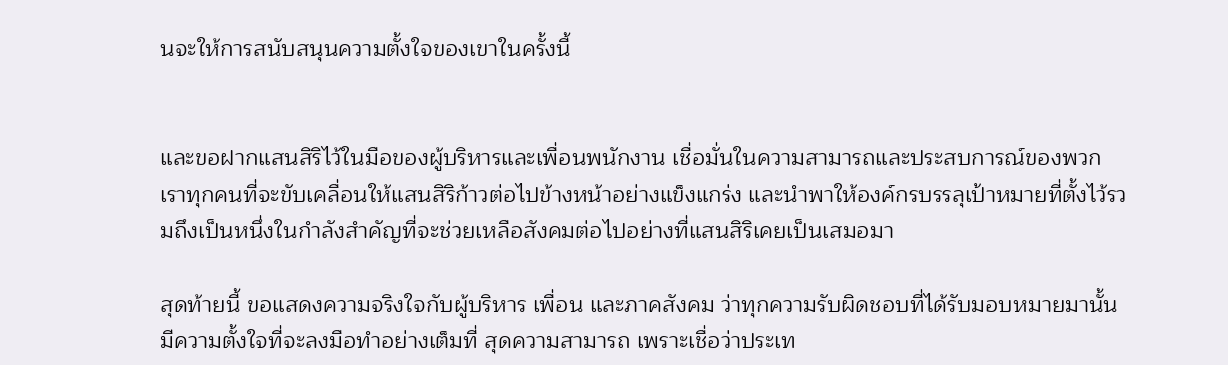นจะให้การสนับสนุนความตั้งใจของเขาในครั้งนี้


และขอฝากแสนสิริไว้ในมือของผู้บริหารและเพื่อนพนักงาน เชื่อมั่นในความสามารถและประสบการณ์ของพวกเราทุกคนที่จะขับเคลื่อนให้แสนสิริก้าวต่อไปข้างหน้าอย่างแข็งแกร่ง และนำพาให้องค์กรบรรลุเป้าหมายที่ตั้งไว้รวมถึงเป็นหนึ่งในกำลังสำคัญที่จะช่วยเหลือสังคมต่อไปอย่างที่แสนสิริเคยเป็นเสมอมา

สุดท้ายนี้ ขอแสดงความจริงใจกับผู้บริหาร เพื่อน และภาคสังคม ว่าทุกความรับผิดชอบที่ได้รับมอบหมายมานั้น มีความตั้งใจที่จะลงมือทำอย่างเต็มที่ สุดความสามารถ เพราะเชื่อว่าประเท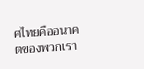ศไทยคืออนาคตของพวกเรา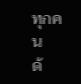ทุกคน
ด้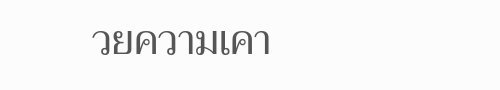วยความเคา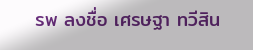รพ ลงชื่อ เศรษฐา ทวีสิน